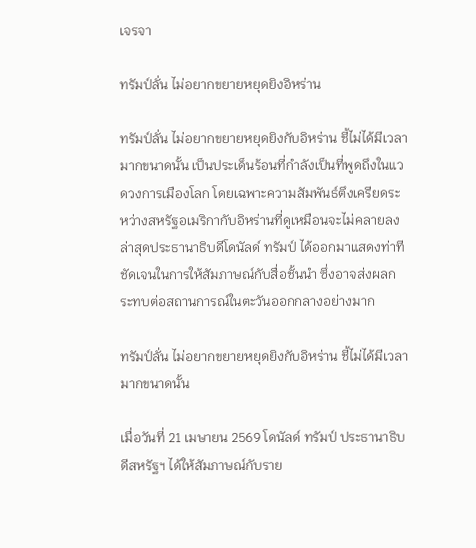เจรจา

ทรัมป์ลั่น ไม่อยากขยายหยุดยิงอิหร่าน

ทรัมป์ลั่น ไม่อยากขยายหยุดยิงกับอิหร่าน ชี้ไม่ได้มีเวลามากขนาดนั้น เป็นประเด็นร้อนที่กำลังเป็นที่พูดถึงในแวดวงการเมืองโลก โดยเฉพาะความสัมพันธ์ตึงเครียดระหว่างสหรัฐอเมริกากับอิหร่านที่ดูเหมือนจะไม่คลายลง ล่าสุดประธานาธิบดีโดนัลด์ ทรัมป์ ได้ออกมาแสดงท่าทีชัดเจนในการให้สัมภาษณ์กับสื่อชั้นนำ ซึ่งอาจส่งผลกระทบต่อสถานการณ์ในตะวันออกกลางอย่างมาก

ทรัมป์ลั่น ไม่อยากขยายหยุดยิงกับอิหร่าน ชี้ไม่ได้มีเวลามากขนาดนั้น

เมื่อวันที่ 21 เมษายน 2569 โดนัลด์ ทรัมป์ ประธานาธิบดีสหรัฐฯ ได้ให้สัมภาษณ์กับราย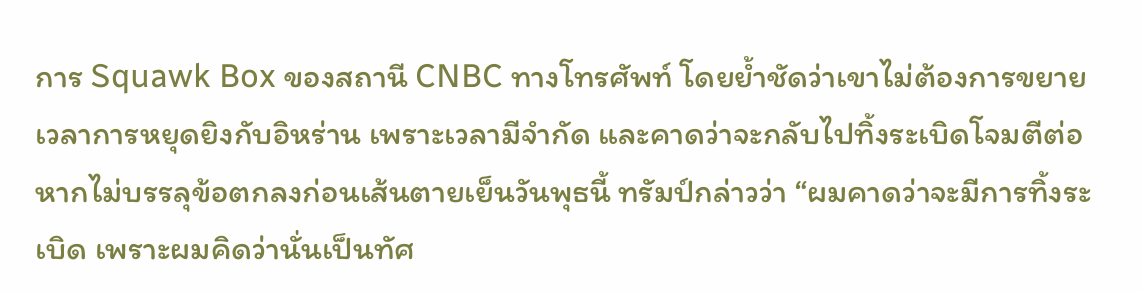การ Squawk Box ของสถานี CNBC ทางโทรศัพท์ โดยย้ำชัดว่าเขาไม่ต้องการขยายเวลาการหยุดยิงกับอิหร่าน เพราะเวลามีจำกัด และคาดว่าจะกลับไปทิ้งระเบิดโจมตีต่อหากไม่บรรลุข้อตกลงก่อนเส้นตายเย็นวันพุธนี้ ทรัมป์กล่าวว่า “ผมคาดว่าจะมีการทิ้งระเบิด เพราะผมคิดว่านั่นเป็นทัศ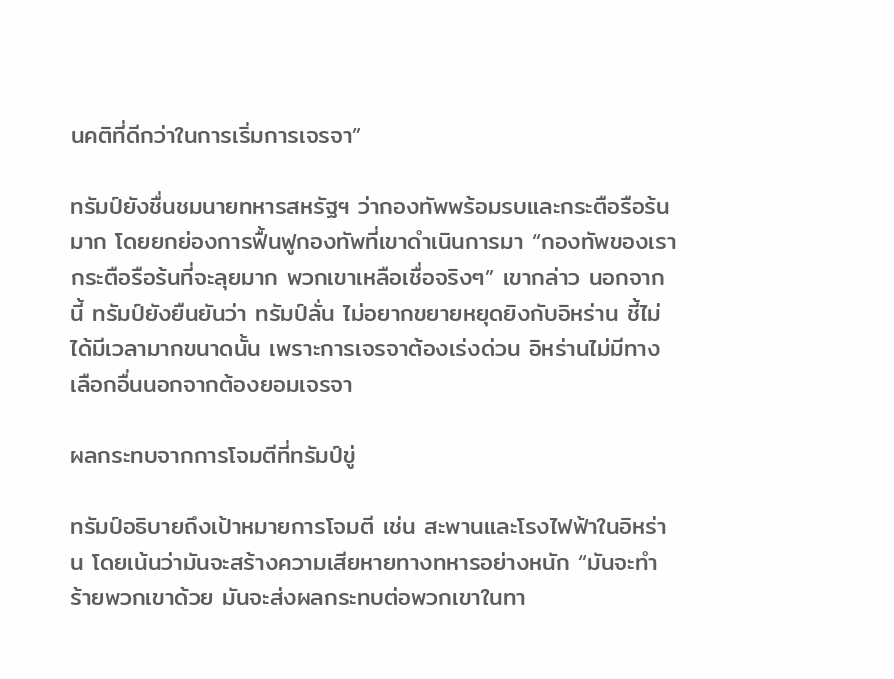นคติที่ดีกว่าในการเริ่มการเจรจา”

ทรัมป์ยังชื่นชมนายทหารสหรัฐฯ ว่ากองทัพพร้อมรบและกระตือรือร้นมาก โดยยกย่องการฟื้นฟูกองทัพที่เขาดำเนินการมา “กองทัพของเรากระตือรือร้นที่จะลุยมาก พวกเขาเหลือเชื่อจริงๆ” เขากล่าว นอกจากนี้ ทรัมป์ยังยืนยันว่า ทรัมป์ลั่น ไม่อยากขยายหยุดยิงกับอิหร่าน ชี้ไม่ได้มีเวลามากขนาดนั้น เพราะการเจรจาต้องเร่งด่วน อิหร่านไม่มีทางเลือกอื่นนอกจากต้องยอมเจรจา

ผลกระทบจากการโจมตีที่ทรัมป์ขู่

ทรัมป์อธิบายถึงเป้าหมายการโจมตี เช่น สะพานและโรงไฟฟ้าในอิหร่าน โดยเน้นว่ามันจะสร้างความเสียหายทางทหารอย่างหนัก “มันจะทำร้ายพวกเขาด้วย มันจะส่งผลกระทบต่อพวกเขาในทา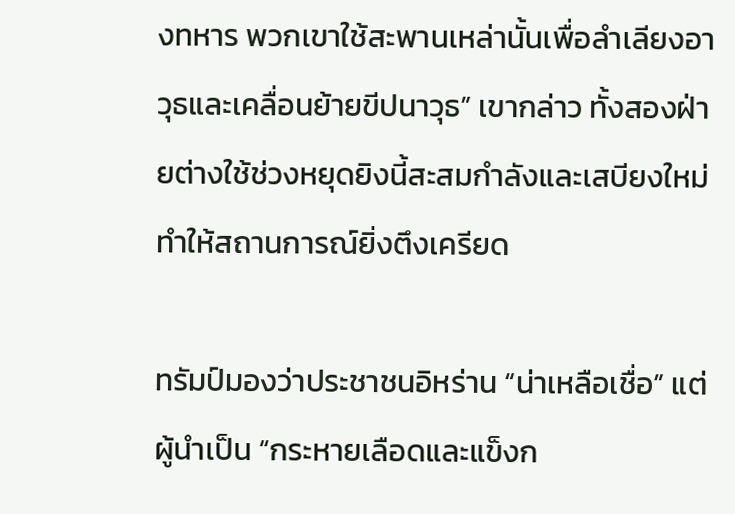งทหาร พวกเขาใช้สะพานเหล่านั้นเพื่อลำเลียงอาวุธและเคลื่อนย้ายขีปนาวุธ” เขากล่าว ทั้งสองฝ่ายต่างใช้ช่วงหยุดยิงนี้สะสมกำลังและเสบียงใหม่ ทำให้สถานการณ์ยิ่งตึงเครียด

ทรัมป์มองว่าประชาชนอิหร่าน “น่าเหลือเชื่อ” แต่ผู้นำเป็น “กระหายเลือดและแข็งก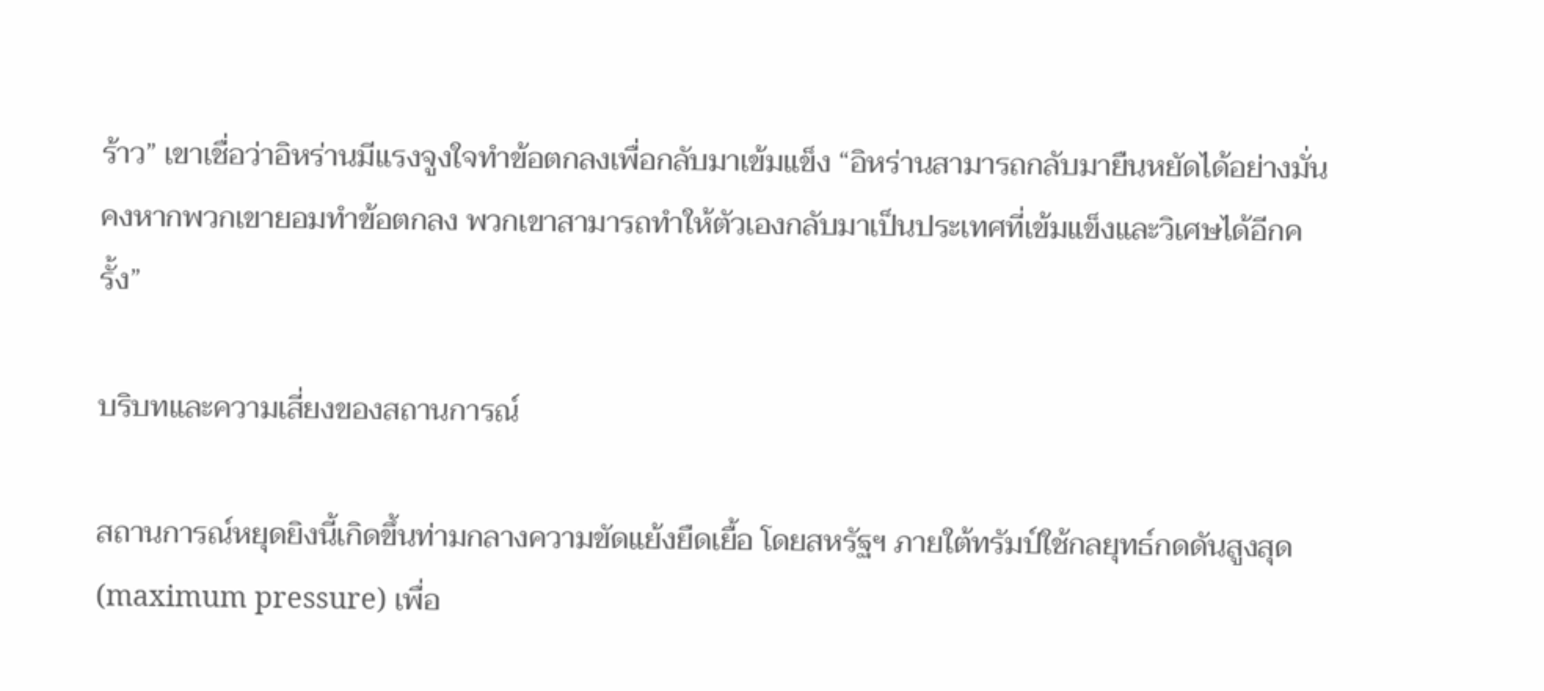ร้าว” เขาเชื่อว่าอิหร่านมีแรงจูงใจทำข้อตกลงเพื่อกลับมาเข้มแข็ง “อิหร่านสามารถกลับมายืนหยัดได้อย่างมั่นคงหากพวกเขายอมทำข้อตกลง พวกเขาสามารถทำให้ตัวเองกลับมาเป็นประเทศที่เข้มแข็งและวิเศษได้อีกครั้ง”

บริบทและความเสี่ยงของสถานการณ์

สถานการณ์หยุดยิงนี้เกิดขึ้นท่ามกลางความขัดแย้งยืดเยื้อ โดยสหรัฐฯ ภายใต้ทรัมป์ใช้กลยุทธ์กดดันสูงสุด (maximum pressure) เพื่อ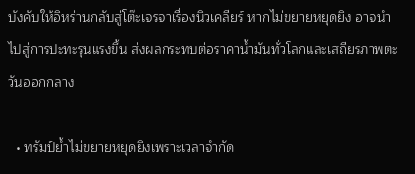บังคับให้อิหร่านกลับสู่โต๊ะเจรจาเรื่องนิวเคลียร์ หากไม่ขยายหยุดยิง อาจนำไปสู่การปะทะรุนแรงขึ้น ส่งผลกระทบต่อราคาน้ำมันทั่วโลกและเสถียรภาพตะวันออกกลาง

  • ทรัมป์ย้ำไม่ขยายหยุดยิงเพราะเวลาจำกัด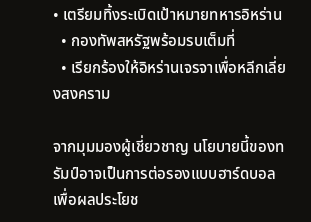• เตรียมทิ้งระเบิดเป้าหมายทหารอิหร่าน
  • กองทัพสหรัฐพร้อมรบเต็มที่
  • เรียกร้องให้อิหร่านเจรจาเพื่อหลีกเลี่ยงสงคราม

จากมุมมองผู้เชี่ยวชาญ นโยบายนี้ของทรัมป์อาจเป็นการต่อรองแบบฮาร์ดบอลเพื่อผลประโยช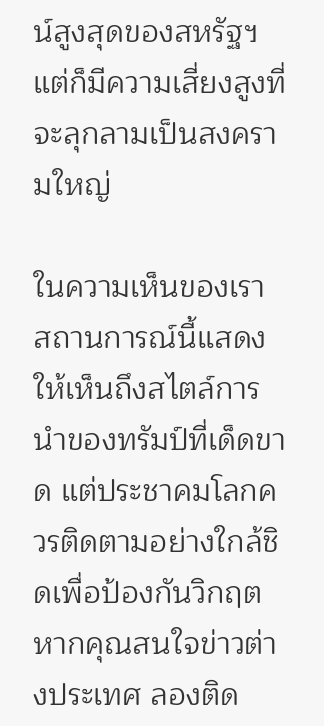น์สูงสุดของสหรัฐฯ แต่ก็มีความเสี่ยงสูงที่จะลุกลามเป็นสงครามใหญ่

ในความเห็นของเรา สถานการณ์นี้แสดงให้เห็นถึงสไตล์การนำของทรัมป์ที่เด็ดขาด แต่ประชาคมโลกควรติดตามอย่างใกล้ชิดเพื่อป้องกันวิกฤต หากคุณสนใจข่าวต่างประเทศ ลองติด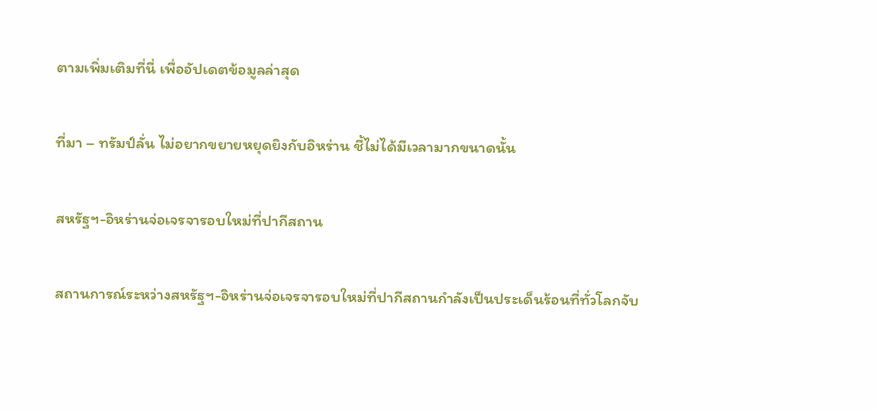ตามเพิ่มเติมที่นี่ เพื่ออัปเดตข้อมูลล่าสุด

ที่มา – ทรัมป์ลั่น ไม่อยากขยายหยุดยิงกับอิหร่าน ชี้ไม่ได้มีเวลามากขนาดนั้น

สหรัฐฯ-อิหร่านจ่อเจรจารอบใหม่ที่ปากีสถาน

สถานการณ์ระหว่างสหรัฐฯ-อิหร่านจ่อเจรจารอบใหม่ที่ปากีสถานกำลังเป็นประเด็นร้อนที่ทั่วโลกจับ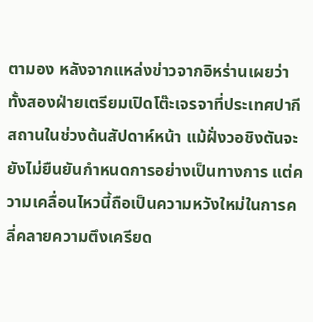ตามอง หลังจากแหล่งข่าวจากอิหร่านเผยว่าทั้งสองฝ่ายเตรียมเปิดโต๊ะเจรจาที่ประเทศปากีสถานในช่วงต้นสัปดาห์หน้า แม้ฝั่งวอชิงตันจะยังไม่ยืนยันกำหนดการอย่างเป็นทางการ แต่ความเคลื่อนไหวนี้ถือเป็นความหวังใหม่ในการคลี่คลายความตึงเครียด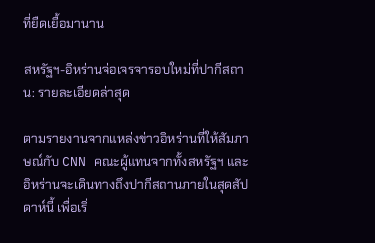ที่ยืดเยื้อมานาน

สหรัฐฯ-อิหร่านจ่อเจรจารอบใหม่ที่ปากีสถาน: รายละเอียดล่าสุด

ตามรายงานจากแหล่งข่าวอิหร่านที่ให้สัมภาษณ์กับ CNN คณะผู้แทนจากทั้งสหรัฐฯ และอิหร่านจะเดินทางถึงปากีสถานภายในสุดสัปดาห์นี้ เพื่อเริ่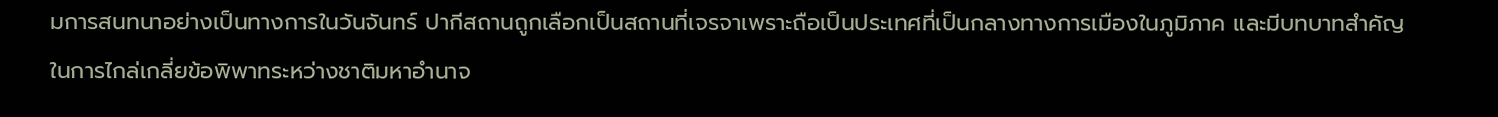มการสนทนาอย่างเป็นทางการในวันจันทร์ ปากีสถานถูกเลือกเป็นสถานที่เจรจาเพราะถือเป็นประเทศที่เป็นกลางทางการเมืองในภูมิภาค และมีบทบาทสำคัญในการไกล่เกลี่ยข้อพิพาทระหว่างชาติมหาอำนาจ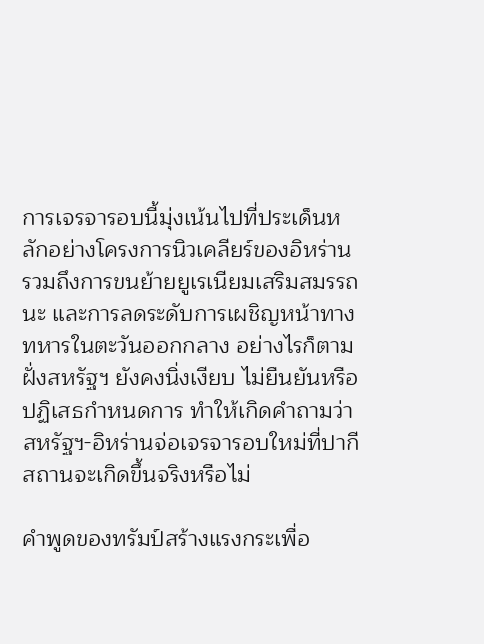การเจรจารอบนี้มุ่งเน้นไปที่ประเด็นหลักอย่างโครงการนิวเคลียร์ของอิหร่าน รวมถึงการขนย้ายยูเรเนียมเสริมสมรรถนะ และการลดระดับการเผชิญหน้าทางทหารในตะวันออกกลาง อย่างไรก็ตาม ฝั่งสหรัฐฯ ยังคงนิ่งเงียบ ไม่ยืนยันหรือปฏิเสธกำหนดการ ทำให้เกิดคำถามว่าสหรัฐฯ-อิหร่านจ่อเจรจารอบใหม่ที่ปากีสถานจะเกิดขึ้นจริงหรือไม่

คำพูดของทรัมป์สร้างแรงกระเพื่อ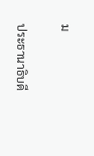ม

ประธานาธิบดี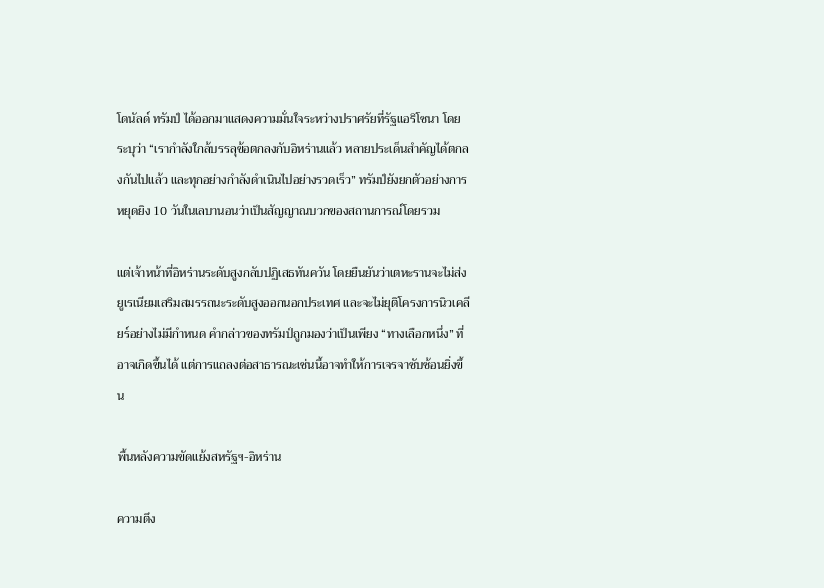โดนัลด์ ทรัมป์ ได้ออกมาแสดงความมั่นใจระหว่างปราศรัยที่รัฐแอริโซนา โดยระบุว่า “เรากำลังใกล้บรรลุข้อตกลงกับอิหร่านแล้ว หลายประเด็นสำคัญได้ตกลงกันไปแล้ว และทุกอย่างกำลังดำเนินไปอย่างรวดเร็ว” ทรัมป์ยังยกตัวอย่างการหยุดยิง 10 วันในเลบานอนว่าเป็นสัญญาณบวกของสถานการณ์โดยรวม

แต่เจ้าหน้าที่อิหร่านระดับสูงกลับปฏิเสธทันควัน โดยยืนยันว่าเตหะรานจะไม่ส่งยูเรเนียมเสริมสมรรถนะระดับสูงออกนอกประเทศ และจะไม่ยุติโครงการนิวเคลียร์อย่างไม่มีกำหนด คำกล่าวของทรัมป์ถูกมองว่าเป็นเพียง “ทางเลือกหนึ่ง” ที่อาจเกิดขึ้นได้ แต่การแถลงต่อสาธารณะเช่นนี้อาจทำให้การเจรจาซับซ้อนยิ่งขึ้น

พื้นหลังความขัดแย้งสหรัฐฯ-อิหร่าน

ความตึง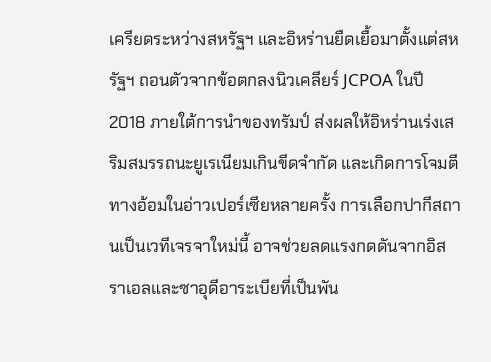เครียดระหว่างสหรัฐฯ และอิหร่านยืดเยื้อมาตั้งแต่สหรัฐฯ ถอนตัวจากข้อตกลงนิวเคลียร์ JCPOA ในปี 2018 ภายใต้การนำของทรัมป์ ส่งผลให้อิหร่านเร่งเสริมสมรรถนะยูเรเนียมเกินขีดจำกัด และเกิดการโจมตีทางอ้อมในอ่าวเปอร์เซียหลายครั้ง การเลือกปากีสถานเป็นเวทีเจรจาใหม่นี้ อาจช่วยลดแรงกดดันจากอิสราเอลและซาอุดีอาระเบียที่เป็นพัน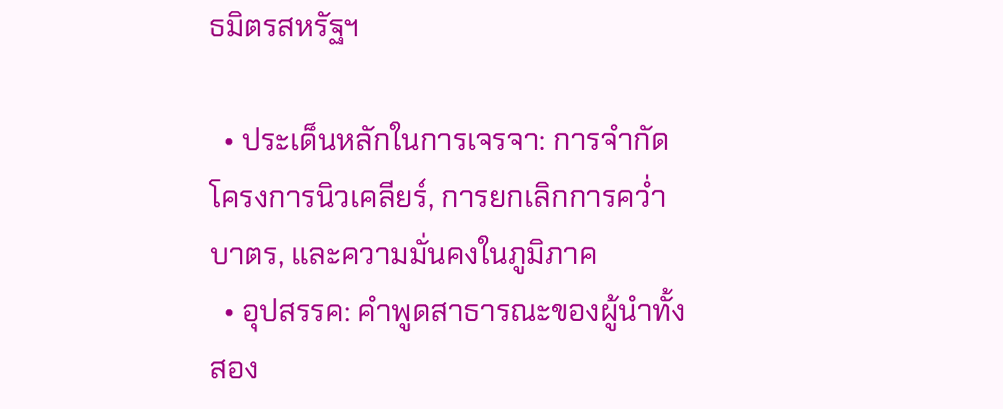ธมิตรสหรัฐฯ

  • ประเด็นหลักในการเจรจา: การจำกัดโครงการนิวเคลียร์, การยกเลิกการคว่ำบาตร, และความมั่นคงในภูมิภาค
  • อุปสรรค: คำพูดสาธารณะของผู้นำทั้งสอง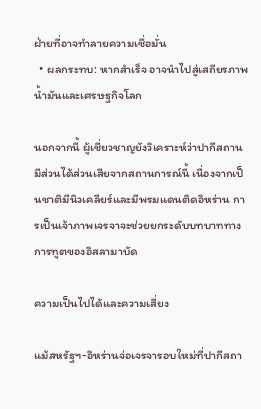ฝ่ายที่อาจทำลายความเชื่อมั่น
  • ผลกระทบ: หากสำเร็จ อาจนำไปสู่เสถียรภาพน้ำมันและเศรษฐกิจโลก

นอกจากนี้ ผู้เชี่ยวชาญยังวิเคราะห์ว่าปากีสถานมีส่วนได้ส่วนเสียจากสถานการณ์นี้ เนื่องจากเป็นชาติมีนิวเคลียร์และมีพรมแดนติดอิหร่าน การเป็นเจ้าภาพเจรจาจะช่วยยกระดับบทบาททางการทูตของอิสลามาบัด

ความเป็นไปได้และความเสี่ยง

แม้สหรัฐฯ-อิหร่านจ่อเจรจารอบใหม่ที่ปากีสถา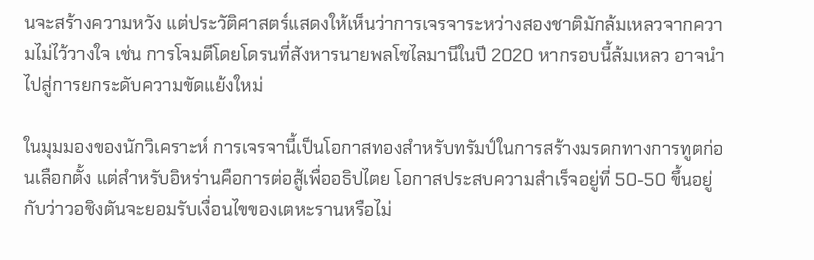นจะสร้างความหวัง แต่ประวัติศาสตร์แสดงให้เห็นว่าการเจรจาระหว่างสองชาติมักล้มเหลวจากความไม่ไว้วางใจ เช่น การโจมตีโดยโดรนที่สังหารนายพลโซไลมานีในปี 2020 หากรอบนี้ล้มเหลว อาจนำไปสู่การยกระดับความขัดแย้งใหม่

ในมุมมองของนักวิเคราะห์ การเจรจานี้เป็นโอกาสทองสำหรับทรัมป์ในการสร้างมรดกทางการทูตก่อนเลือกตั้ง แต่สำหรับอิหร่านคือการต่อสู้เพื่ออธิปไตย โอกาสประสบความสำเร็จอยู่ที่ 50-50 ขึ้นอยู่กับว่าวอชิงตันจะยอมรับเงื่อนไขของเตหะรานหรือไม่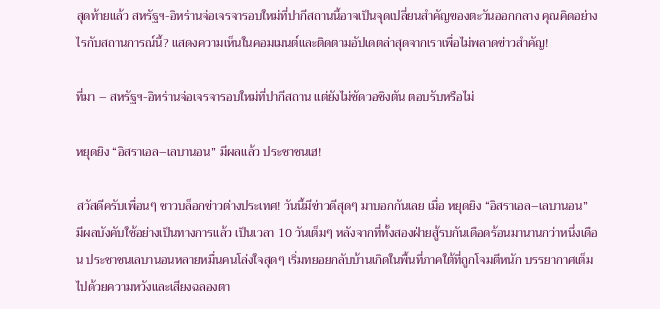สุดท้ายแล้ว สหรัฐฯ-อิหร่านจ่อเจรจารอบใหม่ที่ปากีสถานนี้อาจเป็นจุดเปลี่ยนสำคัญของตะวันออกกลาง คุณคิดอย่างไรกับสถานการณ์นี้? แสดงความเห็นในคอมเมนต์และติดตามอัปเดตล่าสุดจากเราเพื่อไม่พลาดข่าวสำคัญ!

ที่มา – สหรัฐฯ-อิหร่านจ่อเจรจารอบใหม่ที่ปากีสถาน แต่ยังไม่ชัดวอชิงตัน ตอบรับหรือไม่

หยุดยิง “อิสราเอล–เลบานอน” มีผลแล้ว ประชาชนเฮ!

สวัสดีครับเพื่อนๆ ชาวบล็อกข่าวต่างประเทศ! วันนี้มีข่าวดีสุดๆ มาบอกกันเลย เมื่อ หยุดยิง “อิสราเอล–เลบานอน” มีผลบังคับใช้อย่างเป็นทางการแล้ว เป็นเวลา 10 วันเต็มๆ หลังจากที่ทั้งสองฝ่ายสู้รบกันเดือดร้อนมานานกว่าหนึ่งเดือน ประชาชนเลบานอนหลายหมื่นคนโล่งใจสุดๆ เริ่มทยอยกลับบ้านเกิดในพื้นที่ภาคใต้ที่ถูกโจมตีหนัก บรรยากาศเต็มไปด้วยความหวังและเสียงฉลองตา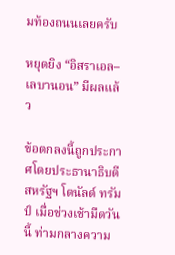มท้องถนนเลยครับ

หยุดยิง “อิสราเอล–เลบานอน” มีผลแล้ว

ข้อตกลงนี้ถูกประกาศโดยประธานาธิบดีสหรัฐฯ โดนัลด์ ทรัมป์ เมื่อช่วงเช้ามืดวันนี้ ท่ามกลางความ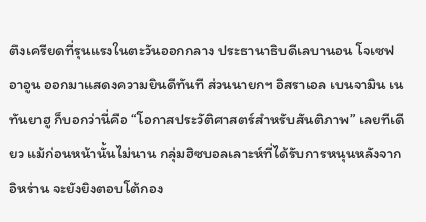ตึงเครียดที่รุนแรงในตะวันออกกลาง ประธานาธิบดีเลบานอน โจเซฟ อาอูน ออกมาแสดงความยินดีทันที ส่วนนายกฯ อิสราเอล เบนจามิน เนทันยาฮู ก็บอกว่านี่คือ “โอกาสประวัติศาสตร์สำหรับสันติภาพ” เลยทีเดียว แม้ก่อนหน้านั้นไม่นาน กลุ่มฮิซบอลเลาะห์ที่ได้รับการหนุนหลังจากอิหร่าน จะยังยิงตอบโต้กอง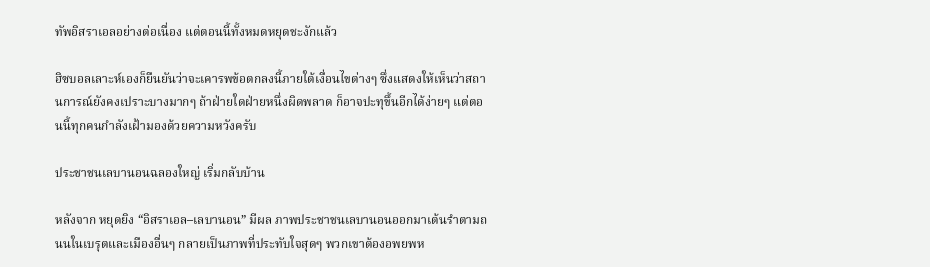ทัพอิสราเอลอย่างต่อเนื่อง แต่ตอนนี้ทั้งหมดหยุดชะงักแล้ว

ฮิซบอลเลาะห์เองก็ยืนยันว่าจะเคารพข้อตกลงนี้ภายใต้เงื่อนไขต่างๆ ซึ่งแสดงให้เห็นว่าสถานการณ์ยังคงเปราะบางมากๆ ถ้าฝ่ายใดฝ่ายหนึ่งผิดพลาด ก็อาจปะทุขึ้นอีกได้ง่ายๆ แต่ตอนนี้ทุกคนกำลังเฝ้ามองด้วยความหวังครับ

ประชาชนเลบานอนฉลองใหญ่ เริ่มกลับบ้าน

หลังจาก หยุดยิง “อิสราเอล–เลบานอน” มีผล ภาพประชาชนเลบานอนออกมาเต้นรำตามถนนในเบรุตและเมืองอื่นๆ กลายเป็นภาพที่ประทับใจสุดๆ พวกเขาต้องอพยพห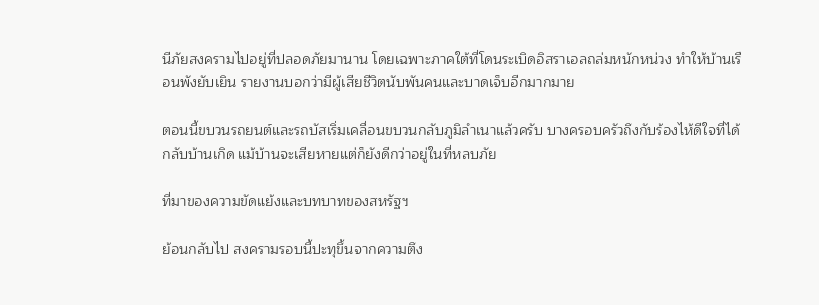นีภัยสงครามไปอยู่ที่ปลอดภัยมานาน โดยเฉพาะภาคใต้ที่โดนระเบิดอิสราเอลถล่มหนักหน่วง ทำให้บ้านเรือนพังยับเยิน รายงานบอกว่ามีผู้เสียชีวิตนับพันคนและบาดเจ็บอีกมากมาย

ตอนนี้ขบวนรถยนต์และรถบัสเริ่มเคลื่อนขบวนกลับภูมิลำเนาแล้วครับ บางครอบครัวถึงกับร้องไห้ดีใจที่ได้กลับบ้านเกิด แม้บ้านจะเสียหายแต่ก็ยังดีกว่าอยู่ในที่หลบภัย

ที่มาของความขัดแย้งและบทบาทของสหรัฐฯ

ย้อนกลับไป สงครามรอบนี้ปะทุขึ้นจากความตึง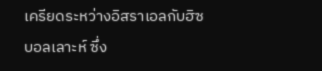เครียดระหว่างอิสราเอลกับฮิซบอลเลาะห์ ซึ่ง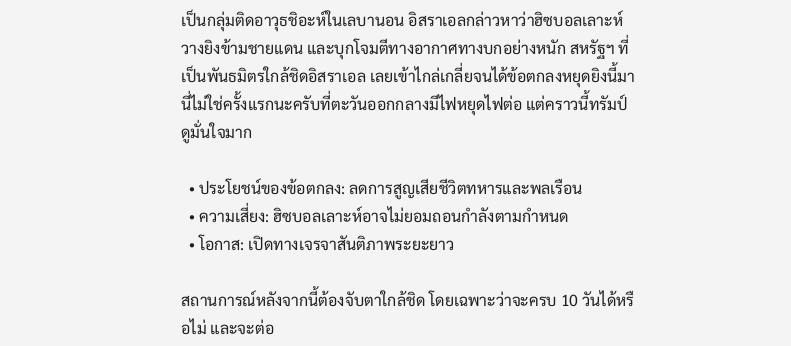เป็นกลุ่มติดอาวุธชิอะห์ในเลบานอน อิสราเอลกล่าวหาว่าฮิซบอลเลาะห์วางยิงข้ามชายแดน และบุกโจมตีทางอากาศทางบกอย่างหนัก สหรัฐฯ ที่เป็นพันธมิตรใกล้ชิดอิสราเอล เลยเข้าไกล่เกลี่ยจนได้ข้อตกลงหยุดยิงนี้มา นี่ไม่ใช่ครั้งแรกนะครับที่ตะวันออกกลางมีไฟหยุดไฟต่อ แต่คราวนี้ทรัมป์ดูมั่นใจมาก

  • ประโยชน์ของข้อตกลง: ลดการสูญเสียชีวิตทหารและพลเรือน
  • ความเสี่ยง: ฮิซบอลเลาะห์อาจไม่ยอมถอนกำลังตามกำหนด
  • โอกาส: เปิดทางเจรจาสันติภาพระยะยาว

สถานการณ์หลังจากนี้ต้องจับตาใกล้ชิด โดยเฉพาะว่าจะครบ 10 วันได้หรือไม่ และจะต่อ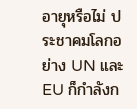อายุหรือไม่ ประชาคมโลกอย่าง UN และ EU ก็กำลังก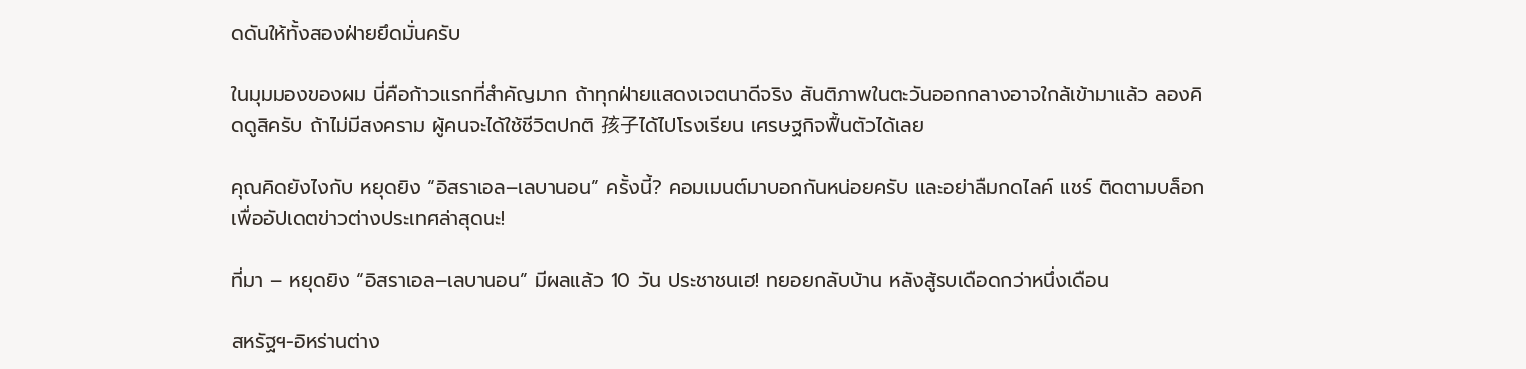ดดันให้ทั้งสองฝ่ายยึดมั่นครับ

ในมุมมองของผม นี่คือก้าวแรกที่สำคัญมาก ถ้าทุกฝ่ายแสดงเจตนาดีจริง สันติภาพในตะวันออกกลางอาจใกล้เข้ามาแล้ว ลองคิดดูสิครับ ถ้าไม่มีสงคราม ผู้คนจะได้ใช้ชีวิตปกติ 孩子ได้ไปโรงเรียน เศรษฐกิจฟื้นตัวได้เลย

คุณคิดยังไงกับ หยุดยิง “อิสราเอล–เลบานอน” ครั้งนี้? คอมเมนต์มาบอกกันหน่อยครับ และอย่าลืมกดไลค์ แชร์ ติดตามบล็อกเพื่ออัปเดตข่าวต่างประเทศล่าสุดนะ!

ที่มา – หยุดยิง “อิสราเอล–เลบานอน” มีผลแล้ว 10 วัน ประชาชนเฮ! ทยอยกลับบ้าน หลังสู้รบเดือดกว่าหนึ่งเดือน

สหรัฐฯ-อิหร่านต่าง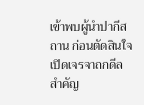เข้าพบผู้นำปากีสถาน ก่อนตัดสินใจเปิดเจรจาถกดีลสำคัญ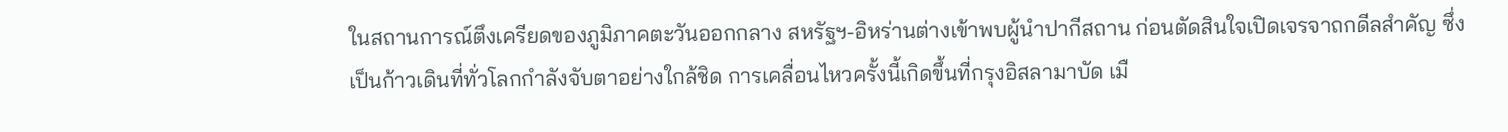ในสถานการณ์ตึงเครียดของภูมิภาคตะวันออกกลาง สหรัฐฯ-อิหร่านต่างเข้าพบผู้นำปากีสถาน ก่อนตัดสินใจเปิดเจรจาถกดีลสำคัญ ซึ่งเป็นก้าวเดินที่ทั่วโลกกำลังจับตาอย่างใกล้ชิด การเคลื่อนไหวครั้งนี้เกิดขึ้นที่กรุงอิสลามาบัด เมื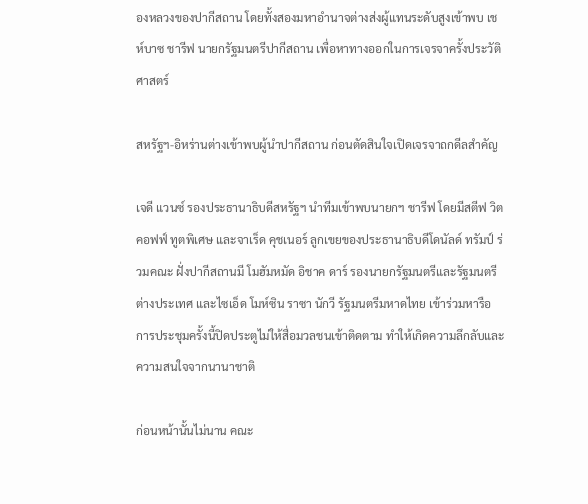องหลวงของปากีสถาน โดยทั้งสองมหาอำนาจต่างส่งผู้แทนระดับสูงเข้าพบ เชห์บาซ ชารีฟ นายกรัฐมนตรีปากีสถาน เพื่อหาทางออกในการเจรจาครั้งประวัติศาสตร์

สหรัฐฯ-อิหร่านต่างเข้าพบผู้นำปากีสถาน ก่อนตัดสินใจเปิดเจรจาถกดีลสำคัญ

เจดี แวนซ์ รองประธานาธิบดีสหรัฐฯ นำทีมเข้าพบนายกฯ ชารีฟ โดยมีสตีฟ วิตคอฟฟ์ ทูตพิเศษ และจาเร็ด คุชเนอร์ ลูกเขยของประธานาธิบดีโดนัลด์ ทรัมป์ ร่วมคณะ ฝั่งปากีสถานมี โมฮัมหมัด อิชาค ดาร์ รองนายกรัฐมนตรีและรัฐมนตรีต่างประเทศ และไซเอ็ด โมห์ซิน ราซา นักวี รัฐมนตรีมหาดไทย เข้าร่วมหารือ การประชุมครั้งนี้ปิดประตูไม่ให้สื่อมวลชนเข้าติดตาม ทำให้เกิดความลึกลับและความสนใจจากนานาชาติ

ก่อนหน้านั้นไม่นาน คณะ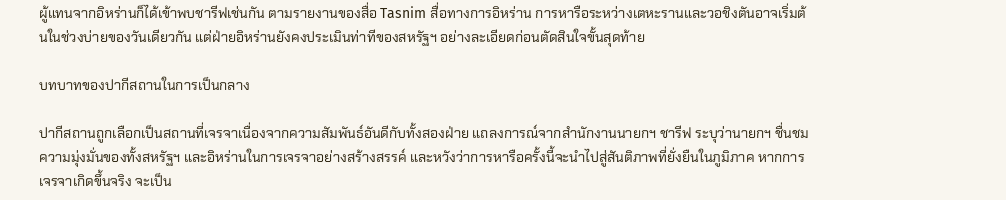ผู้แทนจากอิหร่านก็ได้เข้าพบชารีฟเช่นกัน ตามรายงานของสื่อ Tasnim สื่อทางการอิหร่าน การหารือระหว่างเตหะรานและวอชิงตันอาจเริ่มต้นในช่วงบ่ายของวันเดียวกัน แต่ฝ่ายอิหร่านยังคงประเมินท่าทีของสหรัฐฯ อย่างละเอียดก่อนตัดสินใจขั้นสุดท้าย

บทบาทของปากีสถานในการเป็นกลาง

ปากีสถานถูกเลือกเป็นสถานที่เจรจาเนื่องจากความสัมพันธ์อันดีกับทั้งสองฝ่าย แถลงการณ์จากสำนักงานนายกฯ ชารีฟ ระบุว่านายกฯ ชื่นชมความมุ่งมั่นของทั้งสหรัฐฯ และอิหร่านในการเจรจาอย่างสร้างสรรค์ และหวังว่าการหารือครั้งนี้จะนำไปสู่สันติภาพที่ยั่งยืนในภูมิภาค หากการเจรจาเกิดขึ้นจริง จะเป็น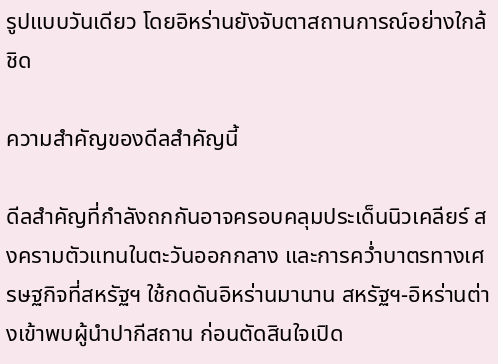รูปแบบวันเดียว โดยอิหร่านยังจับตาสถานการณ์อย่างใกล้ชิด

ความสำคัญของดีลสำคัญนี้

ดีลสำคัญที่กำลังถกกันอาจครอบคลุมประเด็นนิวเคลียร์ สงครามตัวแทนในตะวันออกกลาง และการคว่ำบาตรทางเศรษฐกิจที่สหรัฐฯ ใช้กดดันอิหร่านมานาน สหรัฐฯ-อิหร่านต่างเข้าพบผู้นำปากีสถาน ก่อนตัดสินใจเปิด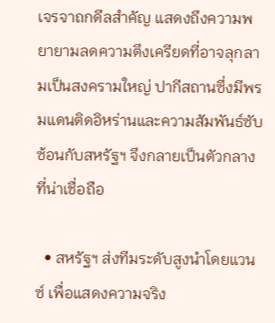เจรจาถกดีลสำคัญ แสดงถึงความพยายามลดความตึงเครียดที่อาจลุกลามเป็นสงครามใหญ่ ปากีสถานซึ่งมีพรมแดนติดอิหร่านและความสัมพันธ์ซับซ้อนกับสหรัฐฯ จึงกลายเป็นตัวกลางที่น่าเชื่อถือ

  • สหรัฐฯ ส่งทีมระดับสูงนำโดยแวนซ์ เพื่อแสดงความจริง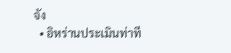จัง
  • อิหร่านประเมินท่าที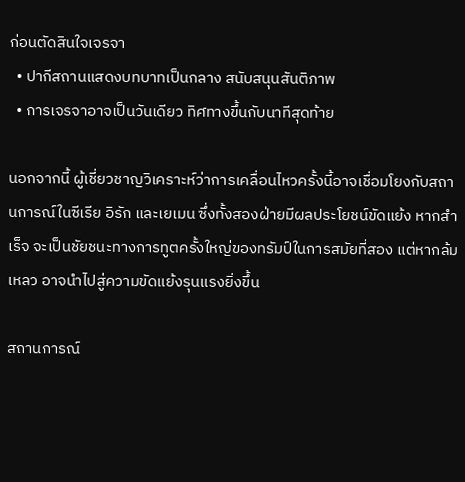ก่อนตัดสินใจเจรจา
  • ปากีสถานแสดงบทบาทเป็นกลาง สนับสนุนสันติภาพ
  • การเจรจาอาจเป็นวันเดียว ทิศทางขึ้นกับนาทีสุดท้าย

นอกจากนี้ ผู้เชี่ยวชาญวิเคราะห์ว่าการเคลื่อนไหวครั้งนี้อาจเชื่อมโยงกับสถานการณ์ในซีเรีย อิรัก และเยเมน ซึ่งทั้งสองฝ่ายมีผลประโยชน์ขัดแย้ง หากสำเร็จ จะเป็นชัยชนะทางการทูตครั้งใหญ่ของทรัมป์ในการสมัยที่สอง แต่หากล้มเหลว อาจนำไปสู่ความขัดแย้งรุนแรงยิ่งขึ้น

สถานการณ์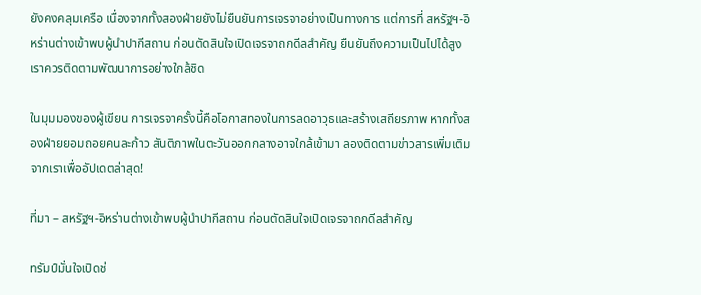ยังคงคลุมเครือ เนื่องจากทั้งสองฝ่ายยังไม่ยืนยันการเจรจาอย่างเป็นทางการ แต่การที่ สหรัฐฯ-อิหร่านต่างเข้าพบผู้นำปากีสถาน ก่อนตัดสินใจเปิดเจรจาถกดีลสำคัญ ยืนยันถึงความเป็นไปได้สูง เราควรติดตามพัฒนาการอย่างใกล้ชิด

ในมุมมองของผู้เขียน การเจรจาครั้งนี้คือโอกาสทองในการลดอาวุธและสร้างเสถียรภาพ หากทั้งสองฝ่ายยอมถอยคนละก้าว สันติภาพในตะวันออกกลางอาจใกล้เข้ามา ลองติดตามข่าวสารเพิ่มเติมจากเราเพื่ออัปเดตล่าสุด!

ที่มา – สหรัฐฯ-อิหร่านต่างเข้าพบผู้นำปากีสถาน ก่อนตัดสินใจเปิดเจรจาถกดีลสำคัญ

ทรัมป์มั่นใจเปิดช่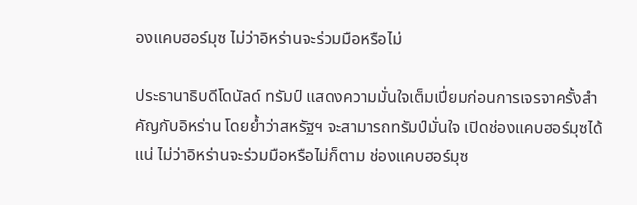องแคบฮอร์มุซ ไม่ว่าอิหร่านจะร่วมมือหรือไม่

ประธานาธิบดีโดนัลด์ ทรัมป์ แสดงความมั่นใจเต็มเปี่ยมก่อนการเจรจาครั้งสำคัญกับอิหร่าน โดยย้ำว่าสหรัฐฯ จะสามารถทรัมป์มั่นใจ เปิดช่องแคบฮอร์มุซได้แน่ ไม่ว่าอิหร่านจะร่วมมือหรือไม่ก็ตาม ช่องแคบฮอร์มุซ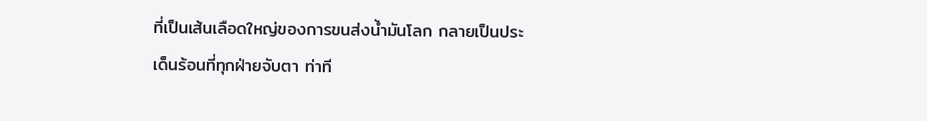ที่เป็นเส้นเลือดใหญ่ของการขนส่งน้ำมันโลก กลายเป็นประเด็นร้อนที่ทุกฝ่ายจับตา ท่าที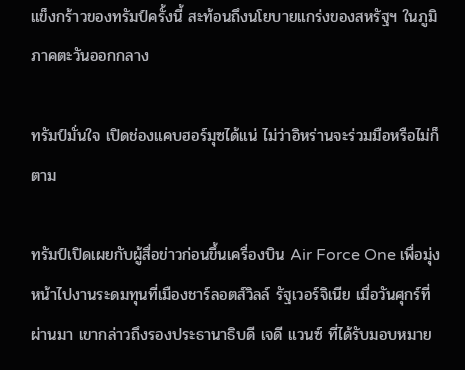แข็งกร้าวของทรัมป์ครั้งนี้ สะท้อนถึงนโยบายแกร่งของสหรัฐฯ ในภูมิภาคตะวันออกกลาง

ทรัมป์มั่นใจ เปิดช่องแคบฮอร์มุซได้แน่ ไม่ว่าอิหร่านจะร่วมมือหรือไม่ก็ตาม

ทรัมป์เปิดเผยกับผู้สื่อข่าวก่อนขึ้นเครื่องบิน Air Force One เพื่อมุ่งหน้าไปงานระดมทุนที่เมืองชาร์ลอตส์วิลล์ รัฐเวอร์จิเนีย เมื่อวันศุกร์ที่ผ่านมา เขากล่าวถึงรองประธานาธิบดี เจดี แวนซ์ ที่ได้รับมอบหมาย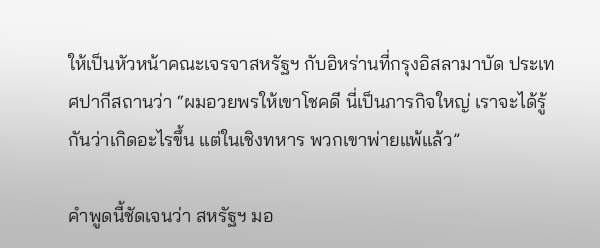ให้เป็นหัวหน้าคณะเจรจาสหรัฐฯ กับอิหร่านที่กรุงอิสลามาบัด ประเทศปากีสถานว่า “ผมอวยพรให้เขาโชคดี นี่เป็นภารกิจใหญ่ เราจะได้รู้กันว่าเกิดอะไรขึ้น แต่ในเชิงทหาร พวกเขาพ่ายแพ้แล้ว”

คำพูดนี้ชัดเจนว่า สหรัฐฯ มอ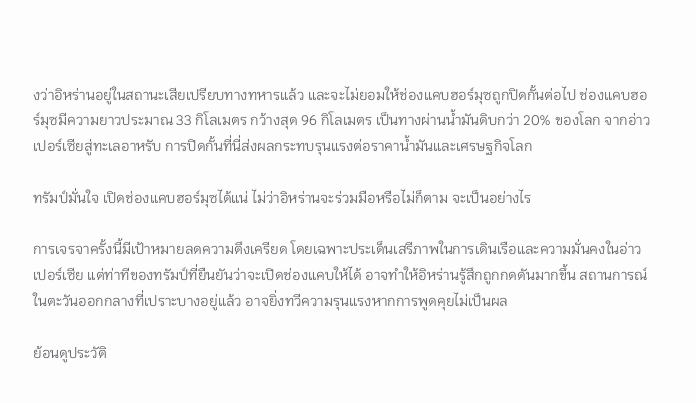งว่าอิหร่านอยู่ในสถานะเสียเปรียบทางทหารแล้ว และจะไม่ยอมให้ช่องแคบฮอร์มุซถูกปิดกั้นต่อไป ช่องแคบฮอร์มุซมีความยาวประมาณ 33 กิโลเมตร กว้างสุด 96 กิโลเมตร เป็นทางผ่านน้ำมันดิบกว่า 20% ของโลก จากอ่าวเปอร์เซียสู่ทะเลอาหรับ การปิดกั้นที่นี่ส่งผลกระทบรุนแรงต่อราคาน้ำมันและเศรษฐกิจโลก

ทรัมป์มั่นใจ เปิดช่องแคบฮอร์มุซได้แน่ ไม่ว่าอิหร่านจะร่วมมือหรือไม่ก็ตาม จะเป็นอย่างไร

การเจรจาครั้งนี้มีเป้าหมายลดความตึงเครียด โดยเฉพาะประเด็นเสรีภาพในการเดินเรือและความมั่นคงในอ่าวเปอร์เซีย แต่ท่าทีของทรัมป์ที่ยืนยันว่าจะเปิดช่องแคบให้ได้ อาจทำให้อิหร่านรู้สึกถูกกดดันมากขึ้น สถานการณ์ในตะวันออกกลางที่เปราะบางอยู่แล้ว อาจยิ่งทวีความรุนแรงหากการพูดคุยไม่เป็นผล

ย้อนดูประวัติ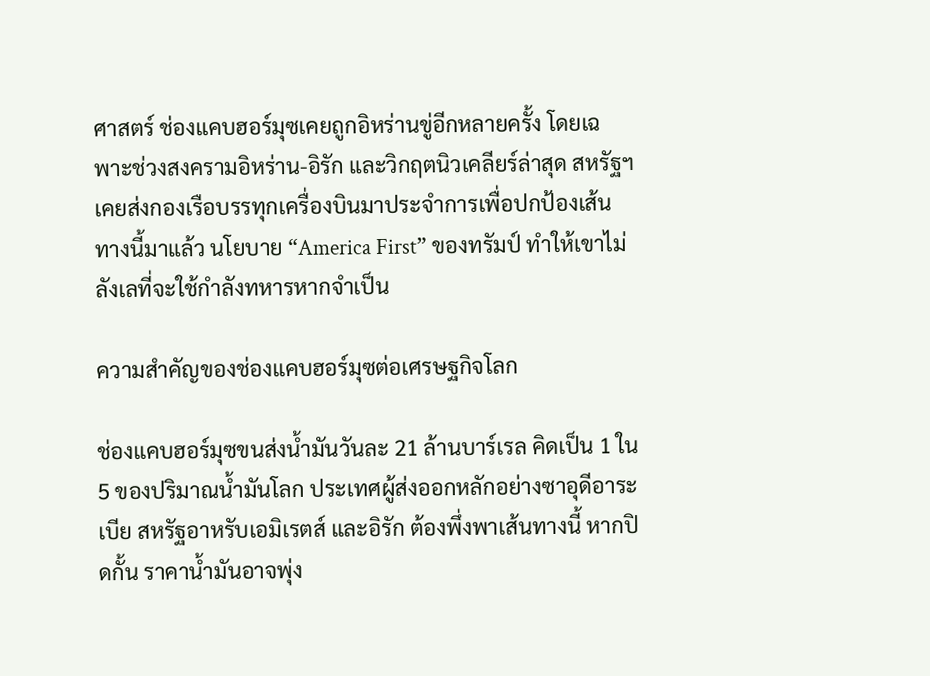ศาสตร์ ช่องแคบฮอร์มุซเคยถูกอิหร่านขู่อีกหลายครั้ง โดยเฉพาะช่วงสงครามอิหร่าน-อิรัก และวิกฤตนิวเคลียร์ล่าสุด สหรัฐฯ เคยส่งกองเรือบรรทุกเครื่องบินมาประจำการเพื่อปกป้องเส้นทางนี้มาแล้ว นโยบาย “America First” ของทรัมป์ ทำให้เขาไม่ลังเลที่จะใช้กำลังทหารหากจำเป็น

ความสำคัญของช่องแคบฮอร์มุซต่อเศรษฐกิจโลก

ช่องแคบฮอร์มุซขนส่งน้ำมันวันละ 21 ล้านบาร์เรล คิดเป็น 1 ใน 5 ของปริมาณน้ำมันโลก ประเทศผู้ส่งออกหลักอย่างซาอุดีอาระเบีย สหรัฐอาหรับเอมิเรตส์ และอิรัก ต้องพึ่งพาเส้นทางนี้ หากปิดกั้น ราคาน้ำมันอาจพุ่ง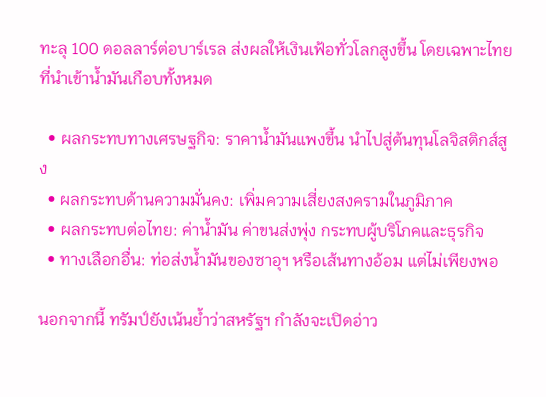ทะลุ 100 ดอลลาร์ต่อบาร์เรล ส่งผลให้เงินเฟ้อทั่วโลกสูงขึ้น โดยเฉพาะไทยที่นำเข้าน้ำมันเกือบทั้งหมด

  • ผลกระทบทางเศรษฐกิจ: ราคาน้ำมันแพงขึ้น นำไปสู่ต้นทุนโลจิสติกส์สูง
  • ผลกระทบด้านความมั่นคง: เพิ่มความเสี่ยงสงครามในภูมิภาค
  • ผลกระทบต่อไทย: ค่าน้ำมัน ค่าขนส่งพุ่ง กระทบผู้บริโภคและธุรกิจ
  • ทางเลือกอื่น: ท่อส่งน้ำมันของซาอุฯ หรือเส้นทางอ้อม แต่ไม่เพียงพอ

นอกจากนี้ ทรัมป์ยังเน้นย้ำว่าสหรัฐฯ กำลังจะเปิดอ่าว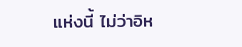แห่งนี้ ไม่ว่าอิห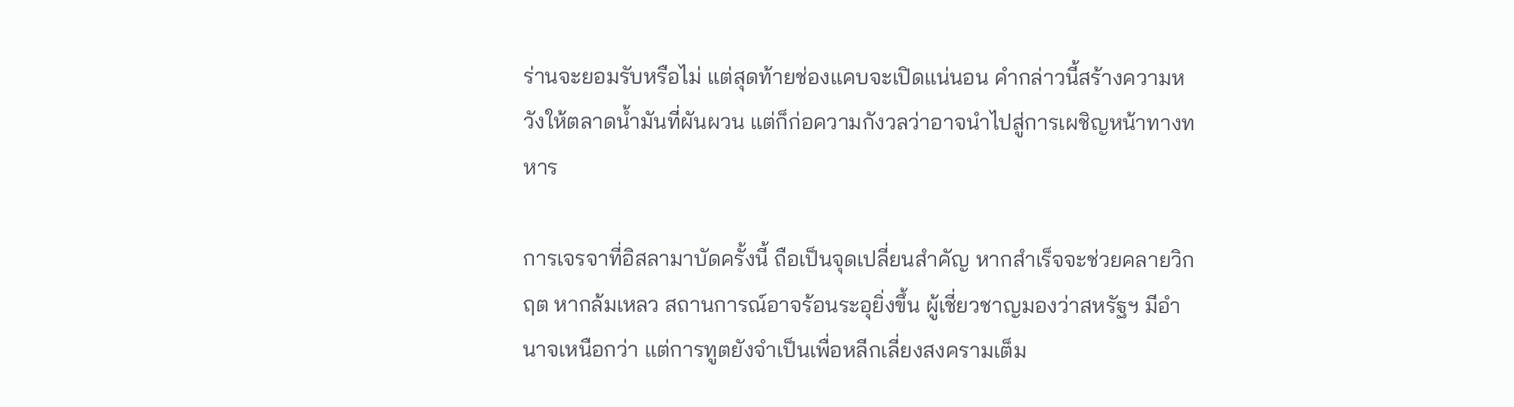ร่านจะยอมรับหรือไม่ แต่สุดท้ายช่องแคบจะเปิดแน่นอน คำกล่าวนี้สร้างความหวังให้ตลาดน้ำมันที่ผันผวน แต่ก็ก่อความกังวลว่าอาจนำไปสู่การเผชิญหน้าทางทหาร

การเจรจาที่อิสลามาบัดครั้งนี้ ถือเป็นจุดเปลี่ยนสำคัญ หากสำเร็จจะช่วยคลายวิกฤต หากล้มเหลว สถานการณ์อาจร้อนระอุยิ่งขึ้น ผู้เชี่ยวชาญมองว่าสหรัฐฯ มีอำนาจเหนือกว่า แต่การทูตยังจำเป็นเพื่อหลีกเลี่ยงสงครามเต็ม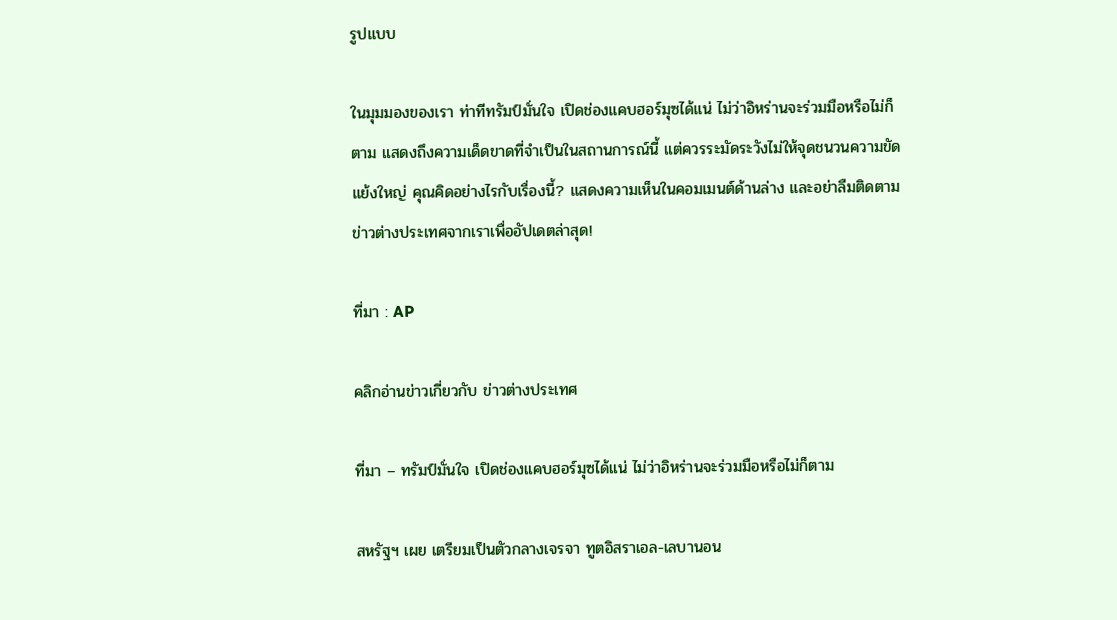รูปแบบ

ในมุมมองของเรา ท่าทีทรัมป์มั่นใจ เปิดช่องแคบฮอร์มุซได้แน่ ไม่ว่าอิหร่านจะร่วมมือหรือไม่ก็ตาม แสดงถึงความเด็ดขาดที่จำเป็นในสถานการณ์นี้ แต่ควรระมัดระวังไม่ให้จุดชนวนความขัดแย้งใหญ่ คุณคิดอย่างไรกับเรื่องนี้? แสดงความเห็นในคอมเมนต์ด้านล่าง และอย่าลืมติดตามข่าวต่างประเทศจากเราเพื่ออัปเดตล่าสุด!

ที่มา : AP

คลิกอ่านข่าวเกี่ยวกับ ข่าวต่างประเทศ

ที่มา – ทรัมป์มั่นใจ เปิดช่องแคบฮอร์มุซได้แน่ ไม่ว่าอิหร่านจะร่วมมือหรือไม่ก็ตาม

สหรัฐฯ เผย เตรียมเป็นตัวกลางเจรจา ทูตอิสราเอล-เลบานอน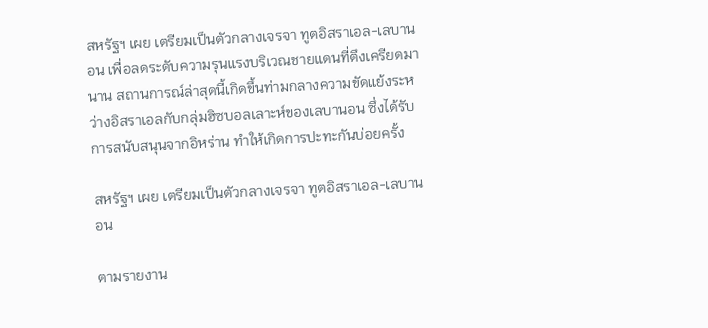สหรัฐฯ เผย เตรียมเป็นตัวกลางเจรจา ทูตอิสราเอล-เลบานอน เพื่อลดระดับความรุนแรงบริเวณชายแดนที่ตึงเครียดมานาน สถานการณ์ล่าสุดนี้เกิดขึ้นท่ามกลางความขัดแย้งระหว่างอิสราเอลกับกลุ่มฮิซบอลเลาะห์ของเลบานอน ซึ่งได้รับการสนับสนุนจากอิหร่าน ทำให้เกิดการปะทะกันบ่อยครั้ง

สหรัฐฯ เผย เตรียมเป็นตัวกลางเจรจา ทูตอิสราเอล-เลบานอน

ตามรายงาน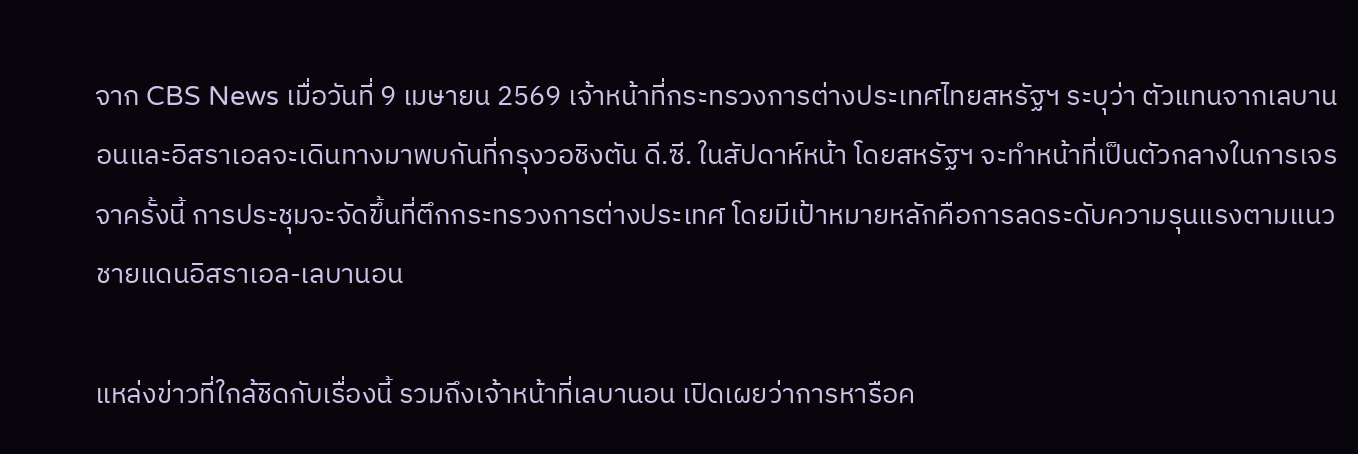จาก CBS News เมื่อวันที่ 9 เมษายน 2569 เจ้าหน้าที่กระทรวงการต่างประเทศไทยสหรัฐฯ ระบุว่า ตัวแทนจากเลบานอนและอิสราเอลจะเดินทางมาพบกันที่กรุงวอชิงตัน ดี.ซี. ในสัปดาห์หน้า โดยสหรัฐฯ จะทำหน้าที่เป็นตัวกลางในการเจรจาครั้งนี้ การประชุมจะจัดขึ้นที่ตึกกระทรวงการต่างประเทศ โดยมีเป้าหมายหลักคือการลดระดับความรุนแรงตามแนวชายแดนอิสราเอล-เลบานอน

แหล่งข่าวที่ใกล้ชิดกับเรื่องนี้ รวมถึงเจ้าหน้าที่เลบานอน เปิดเผยว่าการหารือค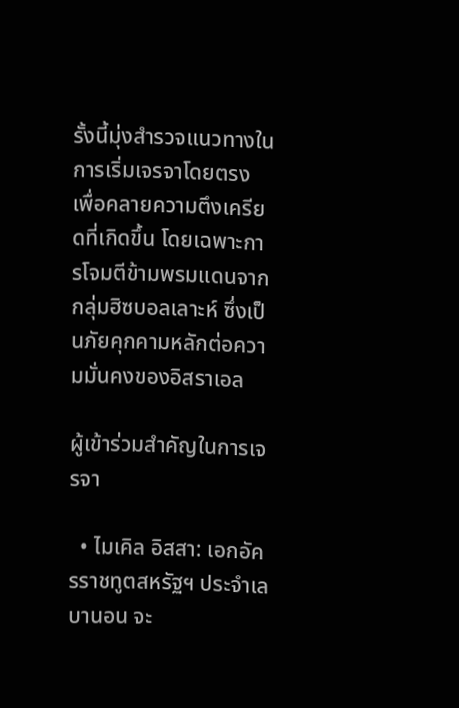รั้งนี้มุ่งสำรวจแนวทางในการเริ่มเจรจาโดยตรง เพื่อคลายความตึงเครียดที่เกิดขึ้น โดยเฉพาะการโจมตีข้ามพรมแดนจากกลุ่มฮิซบอลเลาะห์ ซึ่งเป็นภัยคุกคามหลักต่อความมั่นคงของอิสราเอล

ผู้เข้าร่วมสำคัญในการเจรจา

  • ไมเคิล อิสสา: เอกอัครราชทูตสหรัฐฯ ประจำเลบานอน จะ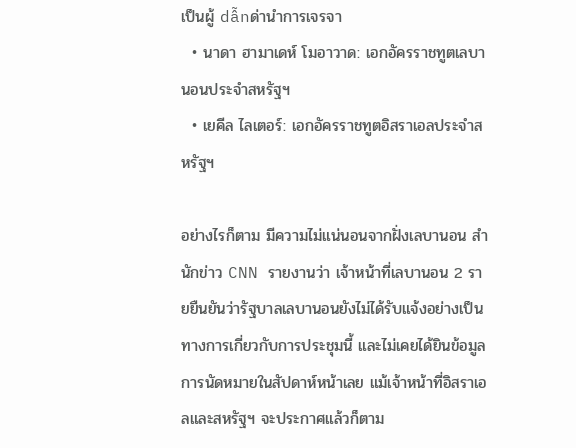เป็นผู้ dẫnด่านำการเจรจา
  • นาดา ฮามาเดห์ โมอาวาด: เอกอัครราชทูตเลบานอนประจำสหรัฐฯ
  • เยคีล ไลเตอร์: เอกอัครราชทูตอิสราเอลประจำสหรัฐฯ

อย่างไรก็ตาม มีความไม่แน่นอนจากฝั่งเลบานอน สำนักข่าว CNN รายงานว่า เจ้าหน้าที่เลบานอน 2 รายยืนยันว่ารัฐบาลเลบานอนยังไม่ได้รับแจ้งอย่างเป็นทางการเกี่ยวกับการประชุมนี้ และไม่เคยได้ยินข้อมูลการนัดหมายในสัปดาห์หน้าเลย แม้เจ้าหน้าที่อิสราเอลและสหรัฐฯ จะประกาศแล้วก็ตาม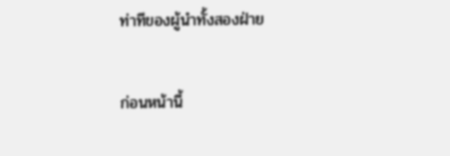ท่าทีของผู้นำทั้งสองฝ่าย

ก่อนหน้านี้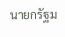นายกรัฐม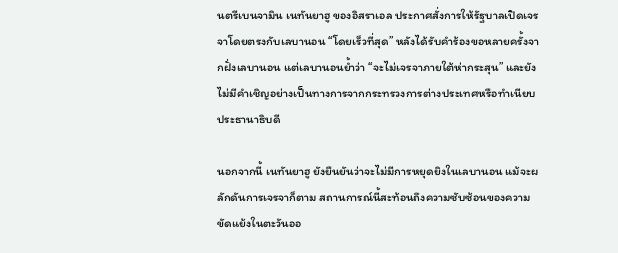นตรีเบนจามิน เนทันยาฮู ของอิสราเอล ประกาศสั่งการให้รัฐบาลเปิดเจรจาโดยตรงกับเลบานอน “โดยเร็วที่สุด” หลังได้รับคำร้องขอหลายครั้งจากฝั่งเลบานอน แต่เลบานอนย้ำว่า “จะไม่เจรจาภายใต้ห่ากระสุน” และยังไม่มีคำเชิญอย่างเป็นทางการจากกระทรวงการต่างประเทศหรือทำเนียบประธานาธิบดี

นอกจากนี้ เนทันยาฮู ยังยืนยันว่าจะไม่มีการหยุดยิงในเลบานอน แม้จะผลักดันการเจรจาก็ตาม สถานการณ์นี้สะท้อนถึงความซับซ้อนของความขัดแย้งในตะวันออ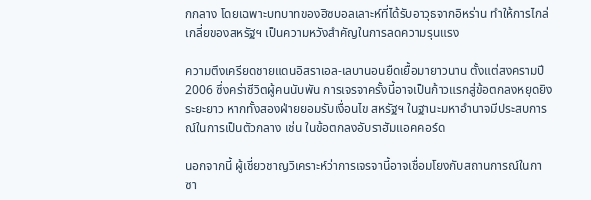กกลาง โดยเฉพาะบทบาทของฮิซบอลเลาะห์ที่ได้รับอาวุธจากอิหร่าน ทำให้การไกล่เกลี่ยของสหรัฐฯ เป็นความหวังสำคัญในการลดความรุนแรง

ความตึงเครียดชายแดนอิสราเอล-เลบานอนยืดเยื้อมายาวนาน ตั้งแต่สงครามปี 2006 ซึ่งคร่าชีวิตผู้คนนับพัน การเจรจาครั้งนี้อาจเป็นก้าวแรกสู่ข้อตกลงหยุดยิงระยะยาว หากทั้งสองฝ่ายยอมรับเงื่อนไข สหรัฐฯ ในฐานะมหาอำนาจมีประสบการณ์ในการเป็นตัวกลาง เช่น ในข้อตกลงอับราฮัมแอคคอร์ด

นอกจากนี้ ผู้เชี่ยวชาญวิเคราะห์ว่าการเจรจานี้อาจเชื่อมโยงกับสถานการณ์ในกาซา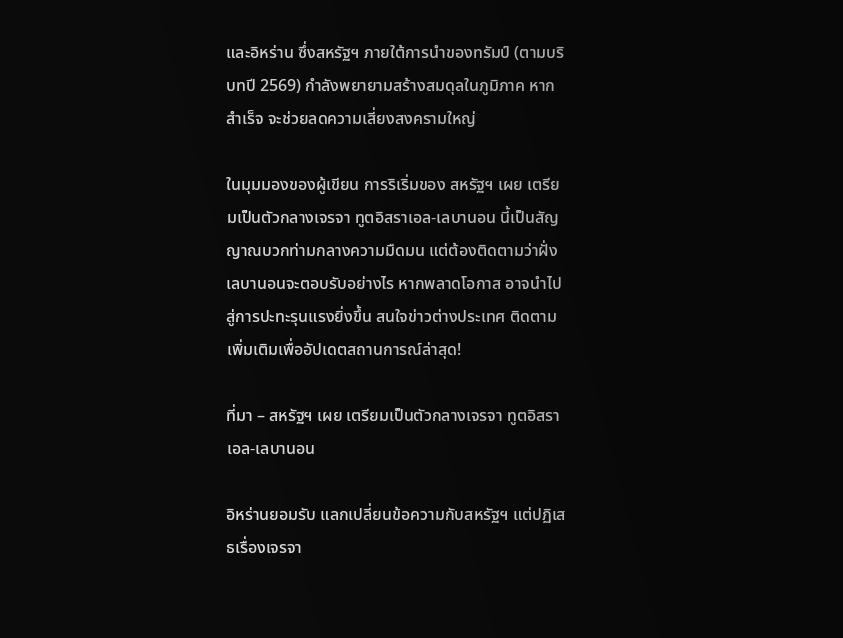และอิหร่าน ซึ่งสหรัฐฯ ภายใต้การนำของทรัมป์ (ตามบริบทปี 2569) กำลังพยายามสร้างสมดุลในภูมิภาค หากสำเร็จ จะช่วยลดความเสี่ยงสงครามใหญ่

ในมุมมองของผู้เขียน การริเริ่มของ สหรัฐฯ เผย เตรียมเป็นตัวกลางเจรจา ทูตอิสราเอล-เลบานอน นี้เป็นสัญญาณบวกท่ามกลางความมืดมน แต่ต้องติดตามว่าฝั่งเลบานอนจะตอบรับอย่างไร หากพลาดโอกาส อาจนำไปสู่การปะทะรุนแรงยิ่งขึ้น สนใจข่าวต่างประเทศ ติดตามเพิ่มเติมเพื่ออัปเดตสถานการณ์ล่าสุด!

ที่มา – สหรัฐฯ เผย เตรียมเป็นตัวกลางเจรจา ทูตอิสราเอล-เลบานอน

อิหร่านยอมรับ แลกเปลี่ยนข้อความกับสหรัฐฯ แต่ปฏิเสธเรื่องเจรจา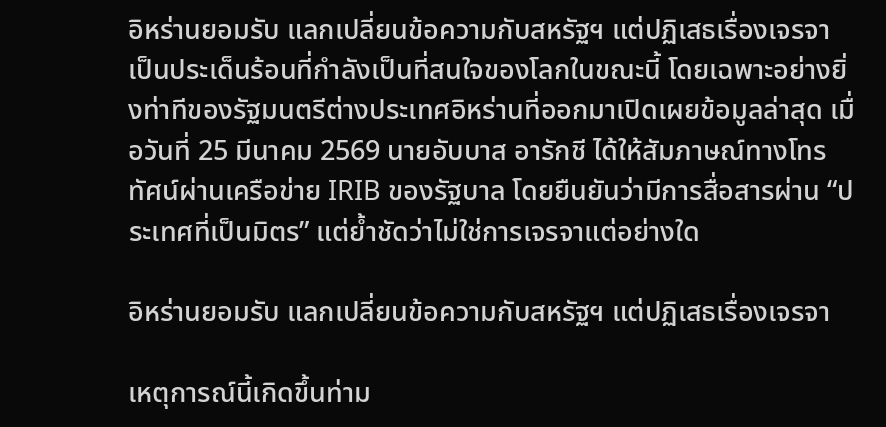อิหร่านยอมรับ แลกเปลี่ยนข้อความกับสหรัฐฯ แต่ปฏิเสธเรื่องเจรจา เป็นประเด็นร้อนที่กำลังเป็นที่สนใจของโลกในขณะนี้ โดยเฉพาะอย่างยิ่งท่าทีของรัฐมนตรีต่างประเทศอิหร่านที่ออกมาเปิดเผยข้อมูลล่าสุด เมื่อวันที่ 25 มีนาคม 2569 นายอับบาส อารักชี ได้ให้สัมภาษณ์ทางโทรทัศน์ผ่านเครือข่าย IRIB ของรัฐบาล โดยยืนยันว่ามีการสื่อสารผ่าน “ประเทศที่เป็นมิตร” แต่ย้ำชัดว่าไม่ใช่การเจรจาแต่อย่างใด

อิหร่านยอมรับ แลกเปลี่ยนข้อความกับสหรัฐฯ แต่ปฏิเสธเรื่องเจรจา

เหตุการณ์นี้เกิดขึ้นท่าม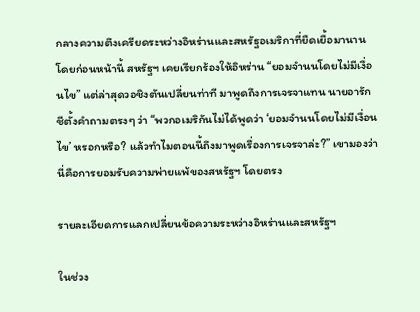กลางความตึงเครียดระหว่างอิหร่านและสหรัฐอเมริกาที่ยืดเยื้อมานาน โดยก่อนหน้านี้ สหรัฐฯ เคยเรียกร้องให้อิหร่าน “ยอมจำนนโดยไม่มีเงื่อนไข” แต่ล่าสุดวอชิงตันเปลี่ยนท่าที มาพูดถึงการเจรจาแทน นายอารักชีตั้งคำถามตรงๆ ว่า “พวกอเมริกันไม่ได้พูดว่า ‘ยอมจำนนโดยไม่มีเงื่อนไข’ หรอกหรือ? แล้วทำไมตอนนี้ถึงมาพูดเรื่องการเจรจาล่ะ?” เขามองว่านี่คือการยอมรับความพ่ายแพ้ของสหรัฐฯ โดยตรง

รายละเอียดการแลกเปลี่ยนข้อความระหว่างอิหร่านและสหรัฐฯ

ในช่วง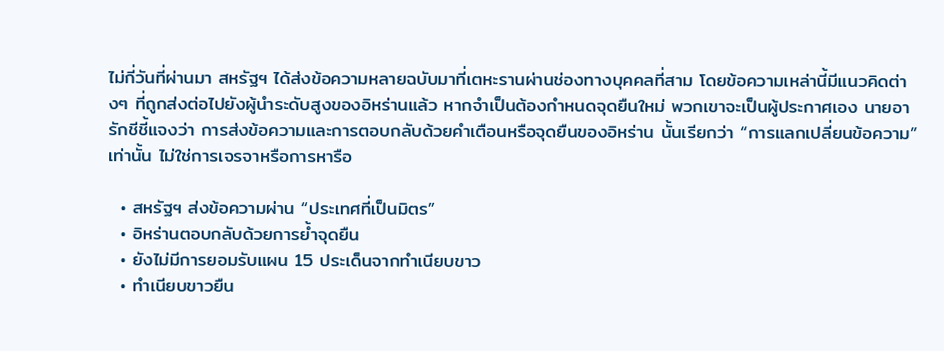ไม่กี่วันที่ผ่านมา สหรัฐฯ ได้ส่งข้อความหลายฉบับมาที่เตหะรานผ่านช่องทางบุคคลที่สาม โดยข้อความเหล่านี้มีแนวคิดต่างๆ ที่ถูกส่งต่อไปยังผู้นำระดับสูงของอิหร่านแล้ว หากจำเป็นต้องกำหนดจุดยืนใหม่ พวกเขาจะเป็นผู้ประกาศเอง นายอารักชีชี้แจงว่า การส่งข้อความและการตอบกลับด้วยคำเตือนหรือจุดยืนของอิหร่าน นั้นเรียกว่า “การแลกเปลี่ยนข้อความ” เท่านั้น ไม่ใช่การเจรจาหรือการหารือ

  • สหรัฐฯ ส่งข้อความผ่าน “ประเทศที่เป็นมิตร”
  • อิหร่านตอบกลับด้วยการย้ำจุดยืน
  • ยังไม่มีการยอมรับแผน 15 ประเด็นจากทำเนียบขาว
  • ทำเนียบขาวยืน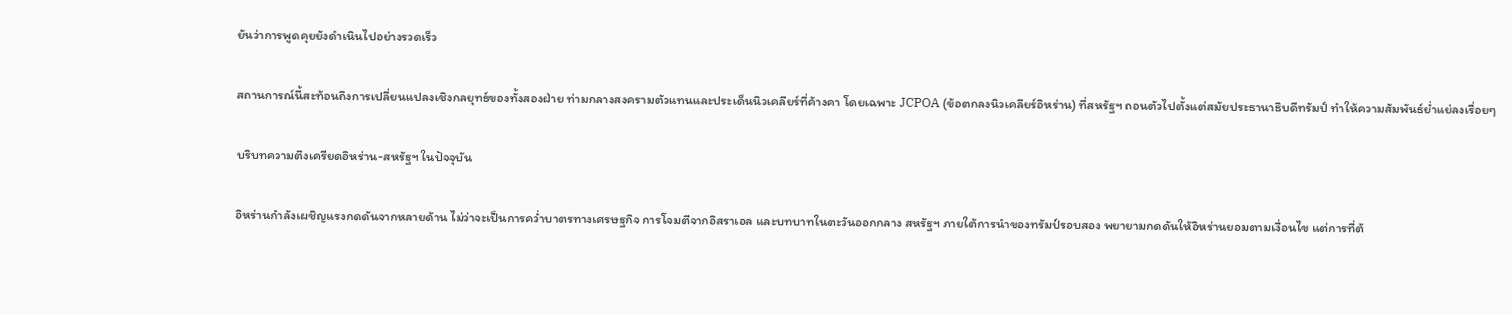ยันว่าการพูดคุยยังดำเนินไปอย่างรวดเร็ว

สถานการณ์นี้สะท้อนถึงการเปลี่ยนแปลงเชิงกลยุทธ์ของทั้งสองฝ่าย ท่ามกลางสงครามตัวแทนและประเด็นนิวเคลียร์ที่ค้างคา โดยเฉพาะ JCPOA (ข้อตกลงนิวเคลียร์อิหร่าน) ที่สหรัฐฯ ถอนตัวไปตั้งแต่สมัยประธานาธิบดีทรัมป์ ทำให้ความสัมพันธ์ย่ำแย่ลงเรื่อยๆ

บริบทความตึงเครียดอิหร่าน-สหรัฐฯ ในปัจจุบัน

อิหร่านกำลังเผชิญแรงกดดันจากหลายด้าน ไม่ว่าจะเป็นการคว่ำบาตรทางเศรษฐกิจ การโจมตีจากอิสราเอล และบทบาทในตะวันออกกลาง สหรัฐฯ ภายใต้การนำของทรัมป์รอบสอง พยายามกดดันให้อิหร่านยอมตามเงื่อนไข แต่การที่ต้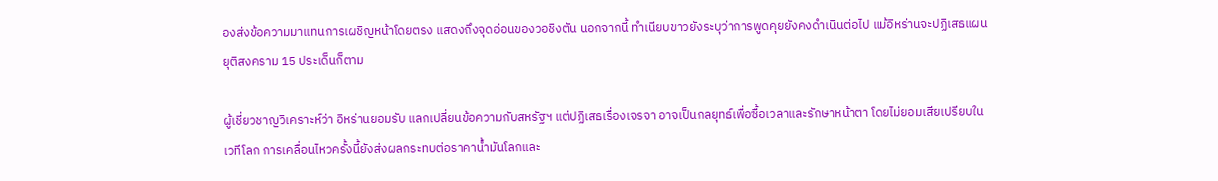องส่งข้อความมาแทนการเผชิญหน้าโดยตรง แสดงถึงจุดอ่อนของวอชิงตัน นอกจากนี้ ทำเนียบขาวยังระบุว่าการพูดคุยยังคงดำเนินต่อไป แม้อิหร่านจะปฏิเสธแผนยุติสงคราม 15 ประเด็นก็ตาม

ผู้เชี่ยวชาญวิเคราะห์ว่า อิหร่านยอมรับ แลกเปลี่ยนข้อความกับสหรัฐฯ แต่ปฏิเสธเรื่องเจรจา อาจเป็นกลยุทธ์เพื่อซื้อเวลาและรักษาหน้าตา โดยไม่ยอมเสียเปรียบในเวทีโลก การเคลื่อนไหวครั้งนี้ยังส่งผลกระทบต่อราคาน้ำมันโลกและ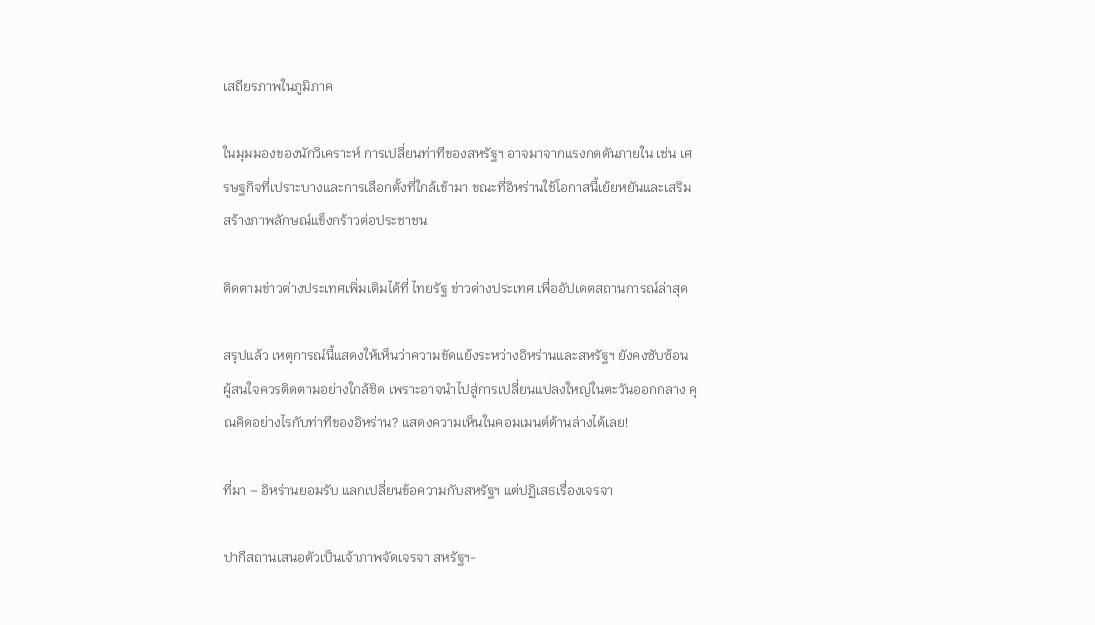เสถียรภาพในภูมิภาค

ในมุมมองของนักวิเคราะห์ การเปลี่ยนท่าทีของสหรัฐฯ อาจมาจากแรงกดดันภายใน เช่น เศรษฐกิจที่เปราะบางและการเลือกตั้งที่ใกล้เข้ามา ขณะที่อิหร่านใช้โอกาสนี้เย้ยหยันและเสริมสร้างภาพลักษณ์แข็งกร้าวต่อประชาชน

ติดตามข่าวต่างประเทศเพิ่มเติมได้ที่ ไทยรัฐ ข่าวต่างประเทศ เพื่ออัปเดตสถานการณ์ล่าสุด

สรุปแล้ว เหตุการณ์นี้แสดงให้เห็นว่าความขัดแย้งระหว่างอิหร่านและสหรัฐฯ ยังคงซับซ้อน ผู้สนใจควรติดตามอย่างใกล้ชิด เพราะอาจนำไปสู่การเปลี่ยนแปลงใหญ่ในตะวันออกกลาง คุณคิดอย่างไรกับท่าทีของอิหร่าน? แสดงความเห็นในคอมเมนต์ด้านล่างได้เลย!

ที่มา – อิหร่านยอมรับ แลกเปลี่ยนข้อความกับสหรัฐฯ แต่ปฏิเสธเรื่องเจรจา

ปากีสถานเสนอตัวเป็นเจ้าภาพจัดเจรจา สหรัฐฯ-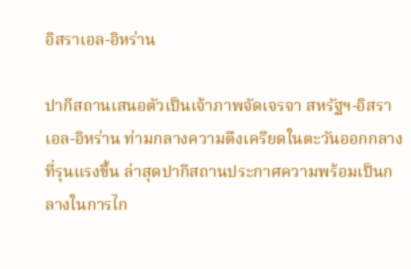อิสราเอล-อิหร่าน

ปากีสถานเสนอตัวเป็นเจ้าภาพจัดเจรจา สหรัฐฯ-อิสราเอล-อิหร่าน ท่ามกลางความตึงเครียดในตะวันออกกลางที่รุนแรงขึ้น ล่าสุดปากีสถานประกาศความพร้อมเป็นกลางในการไก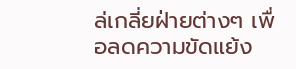ล่เกลี่ยฝ่ายต่างๆ เพื่อลดความขัดแย้ง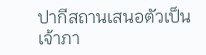ปากีสถานเสนอตัวเป็นเจ้าภา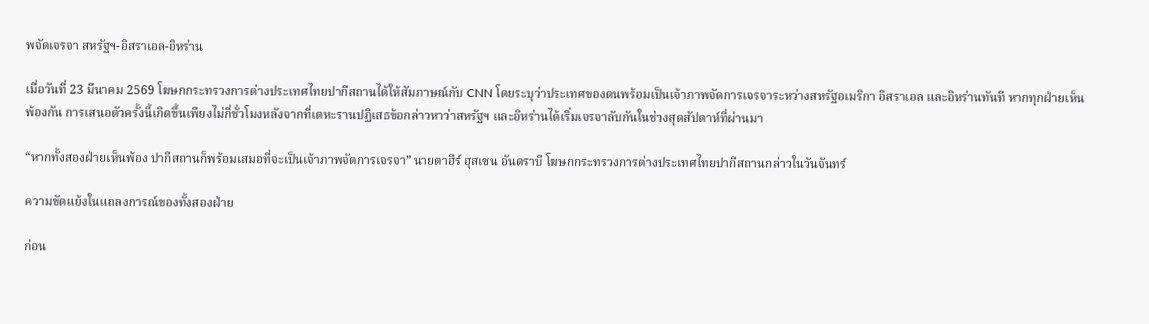พจัดเจรจา สหรัฐฯ-อิสราเอล-อิหร่าน

เมื่อวันที่ 23 มีนาคม 2569 โฆษกกระทรวงการต่างประเทศไทยปากีสถานได้ให้สัมภาษณ์กับ CNN โดยระบุว่าประเทศของตนพร้อมเป็นเจ้าภาพจัดการเจรจาระหว่างสหรัฐอเมริกา อิสราเอล และอิหร่านทันที หากทุกฝ่ายเห็นพ้องกัน การเสนอตัวครั้งนี้เกิดขึ้นเพียงไม่กี่ชั่วโมงหลังจากที่เตหะรานปฏิเสธข้อกล่าวหาว่าสหรัฐฯ และอิหร่านได้เริ่มเจรจาลับกันในช่วงสุดสัปดาห์ที่ผ่านมา

“หากทั้งสองฝ่ายเห็นพ้อง ปากีสถานก็พร้อมเสมอที่จะเป็นเจ้าภาพจัดการเจรจา” นายตาฮีร์ ฮุสเซน อันดราบี โฆษกกระทรวงการต่างประเทศไทยปากีสถานกล่าวในวันจันทร์

ความขัดแย้งในแถลงการณ์ของทั้งสองฝ่าย

ก่อน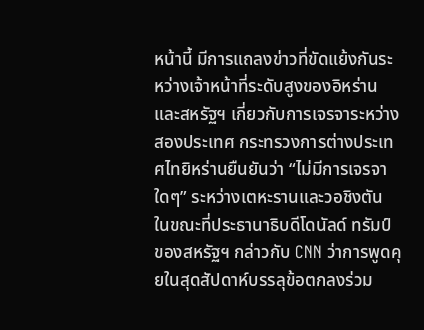หน้านี้ มีการแถลงข่าวที่ขัดแย้งกันระหว่างเจ้าหน้าที่ระดับสูงของอิหร่านและสหรัฐฯ เกี่ยวกับการเจรจาระหว่างสองประเทศ กระทรวงการต่างประเทศไทยิหร่านยืนยันว่า “ไม่มีการเจรจาใดๆ” ระหว่างเตหะรานและวอชิงตัน ในขณะที่ประธานาธิบดีโดนัลด์ ทรัมป์ ของสหรัฐฯ กล่าวกับ CNN ว่าการพูดคุยในสุดสัปดาห์บรรลุข้อตกลงร่วม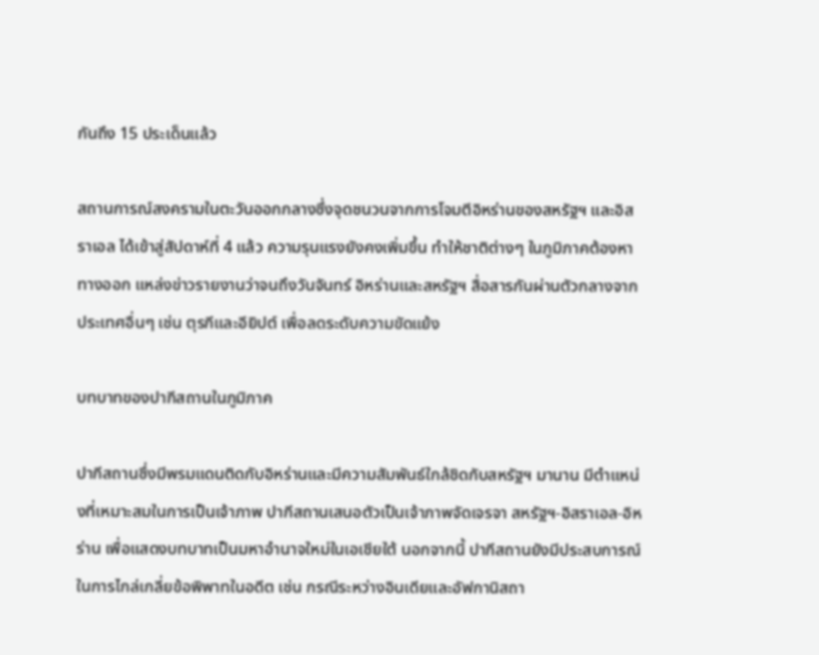กันถึง 15 ประเด็นแล้ว

สถานการณ์สงครามในตะวันออกกลางซึ่งจุดชนวนจากการโจมตีอิหร่านของสหรัฐฯ และอิสราเอล ได้เข้าสู่สัปดาห์ที่ 4 แล้ว ความรุนแรงยังคงเพิ่มขึ้น ทำให้ชาติต่างๆ ในภูมิภาคต้องหาทางออก แหล่งข่าวรายงานว่าจนถึงวันจันทร์ อิหร่านและสหรัฐฯ สื่อสารกันผ่านตัวกลางจากประเทศอื่นๆ เช่น ตุรกีและอียิปต์ เพื่อลดระดับความขัดแย้ง

บทบาทของปากีสถานในภูมิภาค

ปากีสถานซึ่งมีพรมแดนติดกับอิหร่านและมีความสัมพันธ์ใกล้ชิดกับสหรัฐฯ มานาน มีตำแหน่งที่เหมาะสมในการเป็นเจ้าภาพ ปากีสถานเสนอตัวเป็นเจ้าภาพจัดเจรจา สหรัฐฯ-อิสราเอล-อิหร่าน เพื่อแสดงบทบาทเป็นมหาอำนาจใหม่ในเอเชียใต้ นอกจากนี้ ปากีสถานยังมีประสบการณ์ในการไกล่เกลี่ยข้อพิพาทในอดีต เช่น กรณีระหว่างอินเดียและอัฟกานิสถา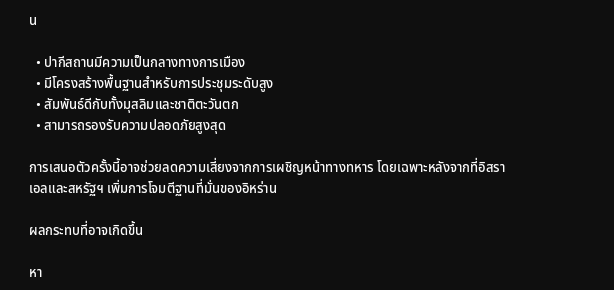น

  • ปากีสถานมีความเป็นกลางทางการเมือง
  • มีโครงสร้างพื้นฐานสำหรับการประชุมระดับสูง
  • สัมพันธ์ดีกับทั้งมุสลิมและชาติตะวันตก
  • สามารถรองรับความปลอดภัยสูงสุด

การเสนอตัวครั้งนี้อาจช่วยลดความเสี่ยงจากการเผชิญหน้าทางทหาร โดยเฉพาะหลังจากที่อิสราเอลและสหรัฐฯ เพิ่มการโจมตีฐานที่มั่นของอิหร่าน

ผลกระทบที่อาจเกิดขึ้น

หา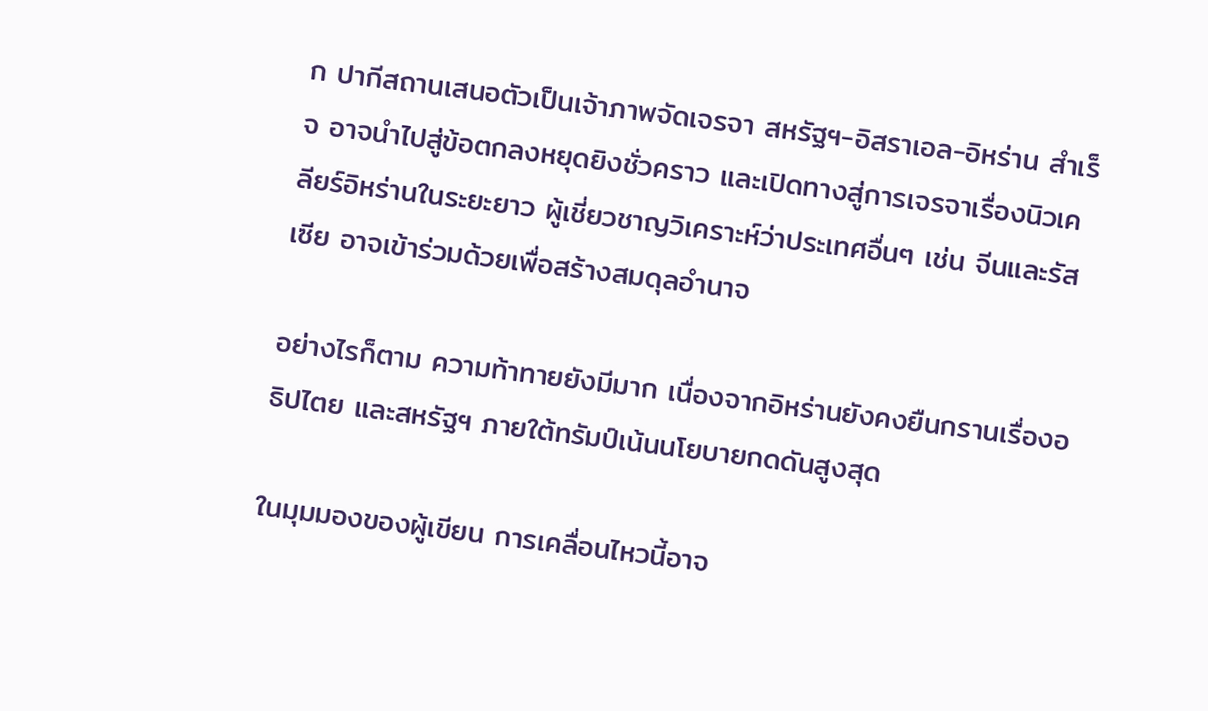ก ปากีสถานเสนอตัวเป็นเจ้าภาพจัดเจรจา สหรัฐฯ-อิสราเอล-อิหร่าน สำเร็จ อาจนำไปสู่ข้อตกลงหยุดยิงชั่วคราว และเปิดทางสู่การเจรจาเรื่องนิวเคลียร์อิหร่านในระยะยาว ผู้เชี่ยวชาญวิเคราะห์ว่าประเทศอื่นๆ เช่น จีนและรัสเซีย อาจเข้าร่วมด้วยเพื่อสร้างสมดุลอำนาจ

อย่างไรก็ตาม ความท้าทายยังมีมาก เนื่องจากอิหร่านยังคงยืนกรานเรื่องอธิปไตย และสหรัฐฯ ภายใต้ทรัมป์เน้นนโยบายกดดันสูงสุด

ในมุมมองของผู้เขียน การเคลื่อนไหวนี้อาจ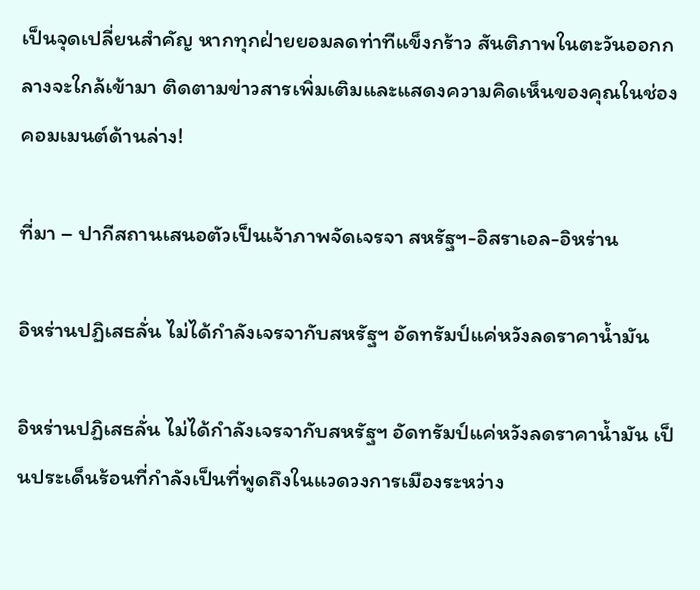เป็นจุดเปลี่ยนสำคัญ หากทุกฝ่ายยอมลดท่าทีแข็งกร้าว สันติภาพในตะวันออกกลางจะใกล้เข้ามา ติดตามข่าวสารเพิ่มเติมและแสดงความคิดเห็นของคุณในช่องคอมเมนต์ด้านล่าง!

ที่มา – ปากีสถานเสนอตัวเป็นเจ้าภาพจัดเจรจา สหรัฐฯ-อิสราเอล-อิหร่าน

อิหร่านปฏิเสธลั่น ไม่ได้กำลังเจรจากับสหรัฐฯ อัดทรัมป์แค่หวังลดราคาน้ำมัน

อิหร่านปฏิเสธลั่น ไม่ได้กำลังเจรจากับสหรัฐฯ อัดทรัมป์แค่หวังลดราคาน้ำมัน เป็นประเด็นร้อนที่กำลังเป็นที่พูดถึงในแวดวงการเมืองระหว่าง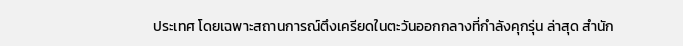ประเทศ โดยเฉพาะสถานการณ์ตึงเครียดในตะวันออกกลางที่กำลังคุกรุ่น ล่าสุด สำนัก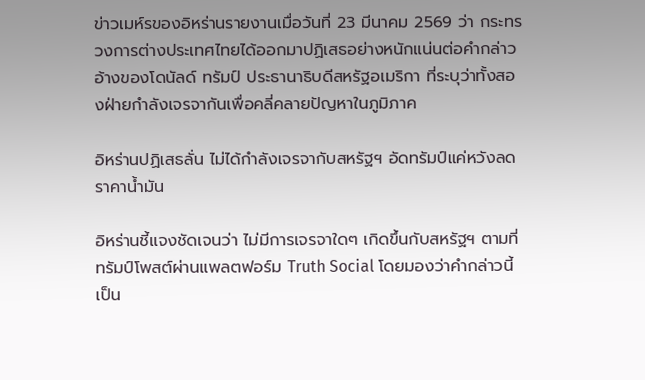ข่าวเมห์รของอิหร่านรายงานเมื่อวันที่ 23 มีนาคม 2569 ว่า กระทรวงการต่างประเทศไทยได้ออกมาปฏิเสธอย่างหนักแน่นต่อคำกล่าวอ้างของโดนัลด์ ทรัมป์ ประธานาธิบดีสหรัฐอเมริกา ที่ระบุว่าทั้งสองฝ่ายกำลังเจรจากันเพื่อคลี่คลายปัญหาในภูมิภาค

อิหร่านปฏิเสธลั่น ไม่ได้กำลังเจรจากับสหรัฐฯ อัดทรัมป์แค่หวังลดราคาน้ำมัน

อิหร่านชี้แจงชัดเจนว่า ไม่มีการเจรจาใดๆ เกิดขึ้นกับสหรัฐฯ ตามที่ทรัมป์โพสต์ผ่านแพลตฟอร์ม Truth Social โดยมองว่าคำกล่าวนี้เป็น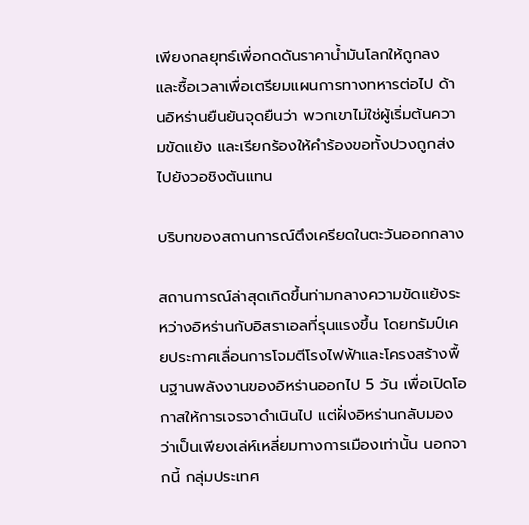เพียงกลยุทธ์เพื่อกดดันราคาน้ำมันโลกให้ถูกลง และซื้อเวลาเพื่อเตรียมแผนการทางทหารต่อไป ด้านอิหร่านยืนยันจุดยืนว่า พวกเขาไม่ใช่ผู้เริ่มต้นความขัดแย้ง และเรียกร้องให้คำร้องขอทั้งปวงถูกส่งไปยังวอชิงตันแทน

บริบทของสถานการณ์ตึงเครียดในตะวันออกกลาง

สถานการณ์ล่าสุดเกิดขึ้นท่ามกลางความขัดแย้งระหว่างอิหร่านกับอิสราเอลที่รุนแรงขึ้น โดยทรัมป์เคยประกาศเลื่อนการโจมตีโรงไฟฟ้าและโครงสร้างพื้นฐานพลังงานของอิหร่านออกไป 5 วัน เพื่อเปิดโอกาสให้การเจรจาดำเนินไป แต่ฝั่งอิหร่านกลับมองว่าเป็นเพียงเล่ห์เหลี่ยมทางการเมืองเท่านั้น นอกจากนี้ กลุ่มประเทศ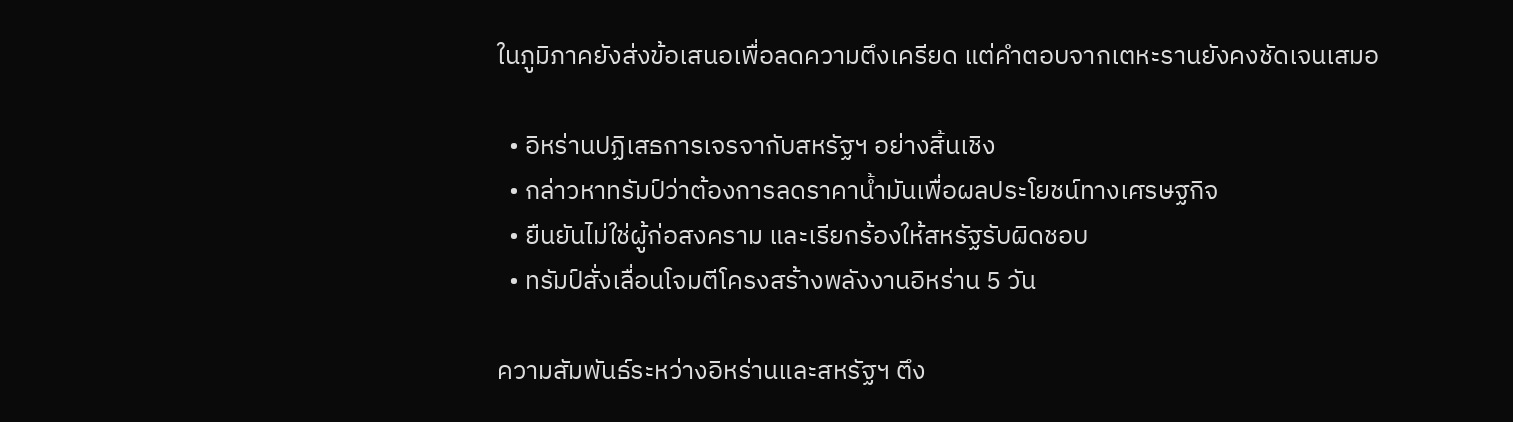ในภูมิภาคยังส่งข้อเสนอเพื่อลดความตึงเครียด แต่คำตอบจากเตหะรานยังคงชัดเจนเสมอ

  • อิหร่านปฏิเสธการเจรจากับสหรัฐฯ อย่างสิ้นเชิง
  • กล่าวหาทรัมป์ว่าต้องการลดราคาน้ำมันเพื่อผลประโยชน์ทางเศรษฐกิจ
  • ยืนยันไม่ใช่ผู้ก่อสงคราม และเรียกร้องให้สหรัฐรับผิดชอบ
  • ทรัมป์สั่งเลื่อนโจมตีโครงสร้างพลังงานอิหร่าน 5 วัน

ความสัมพันธ์ระหว่างอิหร่านและสหรัฐฯ ตึง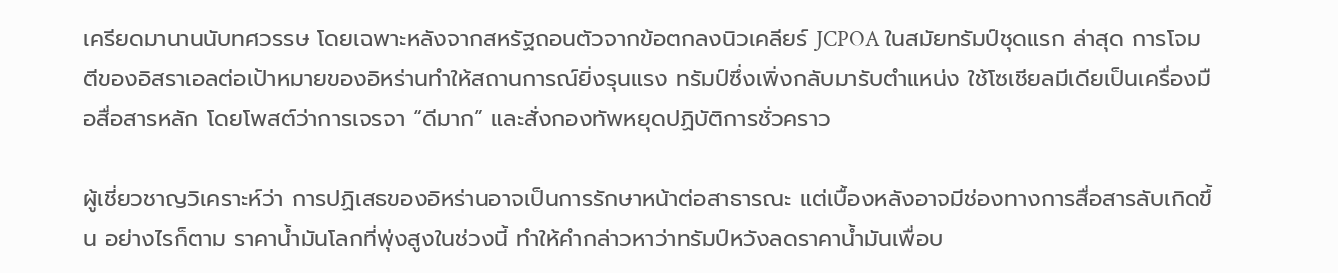เครียดมานานนับทศวรรษ โดยเฉพาะหลังจากสหรัฐถอนตัวจากข้อตกลงนิวเคลียร์ JCPOA ในสมัยทรัมป์ชุดแรก ล่าสุด การโจมตีของอิสราเอลต่อเป้าหมายของอิหร่านทำให้สถานการณ์ยิ่งรุนแรง ทรัมป์ซึ่งเพิ่งกลับมารับตำแหน่ง ใช้โซเชียลมีเดียเป็นเครื่องมือสื่อสารหลัก โดยโพสต์ว่าการเจรจา “ดีมาก” และสั่งกองทัพหยุดปฏิบัติการชั่วคราว

ผู้เชี่ยวชาญวิเคราะห์ว่า การปฏิเสธของอิหร่านอาจเป็นการรักษาหน้าต่อสาธารณะ แต่เบื้องหลังอาจมีช่องทางการสื่อสารลับเกิดขึ้น อย่างไรก็ตาม ราคาน้ำมันโลกที่พุ่งสูงในช่วงนี้ ทำให้คำกล่าวหาว่าทรัมป์หวังลดราคาน้ำมันเพื่อบ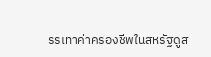รรเทาค่าครองชีพในสหรัฐดูส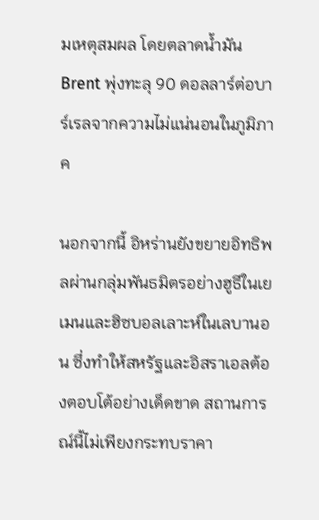มเหตุสมผล โดยตลาดน้ำมัน Brent พุ่งทะลุ 90 ดอลลาร์ต่อบาร์เรลจากความไม่แน่นอนในภูมิภาค

นอกจากนี้ อิหร่านยังขยายอิทธิพลผ่านกลุ่มพันธมิตรอย่างฮูธีในเยเมนและฮิซบอลเลาะห์ในเลบานอน ซึ่งทำให้สหรัฐและอิสราเอลต้องตอบโต้อย่างเด็ดขาด สถานการณ์นี้ไม่เพียงกระทบราคา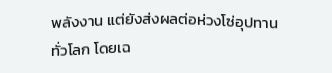พลังงาน แต่ยังส่งผลต่อห่วงโซ่อุปทานทั่วโลก โดยเฉ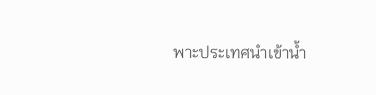พาะประเทศนำเข้าน้ำ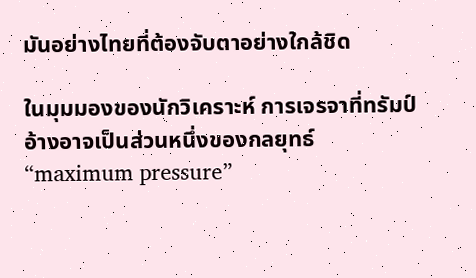มันอย่างไทยที่ต้องจับตาอย่างใกล้ชิด

ในมุมมองของนักวิเคราะห์ การเจรจาที่ทรัมป์อ้างอาจเป็นส่วนหนึ่งของกลยุทธ์ “maximum pressure”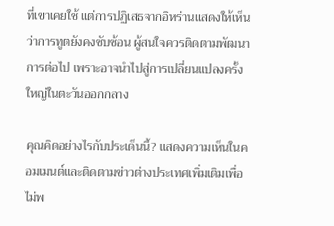ที่เขาเคยใช้ แต่การปฏิเสธจากอิหร่านแสดงให้เห็นว่าการทูตยังคงซับซ้อน ผู้สนใจควรติดตามพัฒนาการต่อไป เพราะอาจนำไปสู่การเปลี่ยนแปลงครั้งใหญ่ในตะวันออกกลาง

คุณคิดอย่างไรกับประเด็นนี้? แสดงความเห็นในคอมเมนต์และติดตามข่าวต่างประเทศเพิ่มเติมเพื่อไม่พ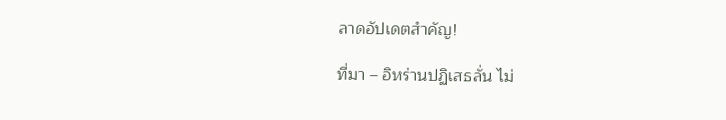ลาดอัปเดตสำคัญ!

ที่มา – อิหร่านปฏิเสธลั่น ไม่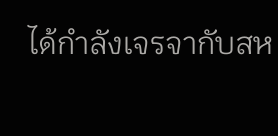ได้กำลังเจรจากับสห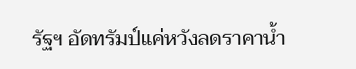รัฐฯ อัดทรัมป์แค่หวังลดราคาน้ำ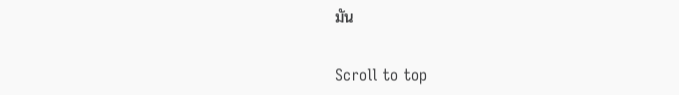มัน

Scroll to top